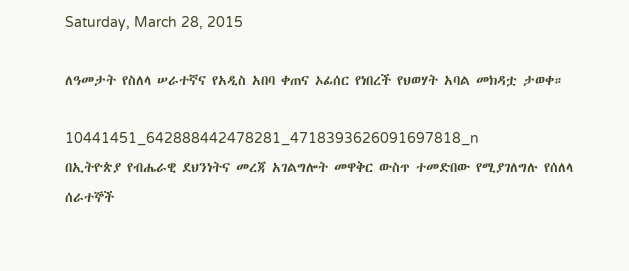Saturday, March 28, 2015

ለዓመታት የስለላ ሠራተኛና የአዲስ አበባ ቀጠና ኦፊሰር የነበረች የህወሃት አባል መክዳቷ ታወቀ።

10441451_642888442478281_4718393626091697818_n
በኢትዮጵያ የብሔራዊ ደህንነትና መረጃ አገልግሎት መዋቅር ውስጥ ተመድበው የሚያገለግሉ የሰለላ ሰራተኞች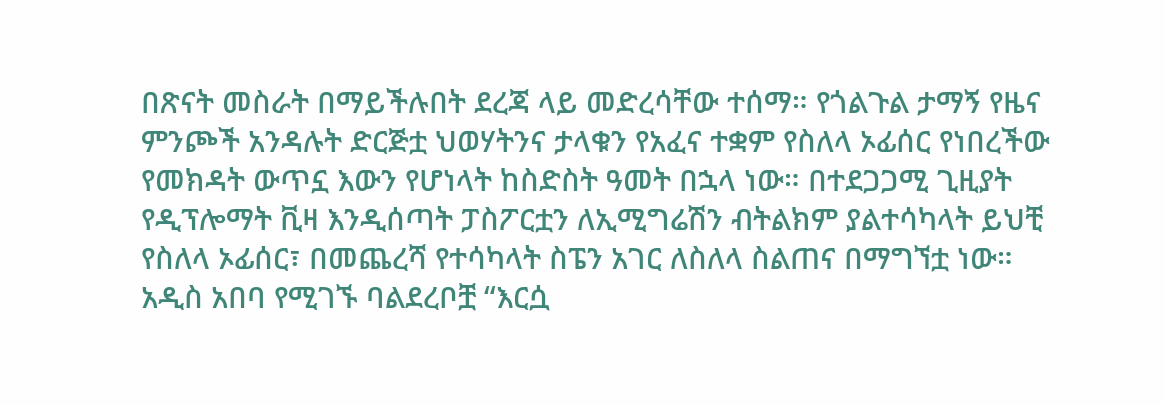በጽናት መስራት በማይችሉበት ደረጃ ላይ መድረሳቸው ተሰማ። የጎልጉል ታማኝ የዜና ምንጮች አንዳሉት ድርጅቷ ህወሃትንና ታላቁን የአፈና ተቋም የስለላ ኦፊሰር የነበረችው የመክዳት ውጥኗ እውን የሆነላት ከስድስት ዓመት በኋላ ነው። በተደጋጋሚ ጊዚያት የዲፕሎማት ቪዛ እንዲሰጣት ፓስፖርቷን ለኢሚግሬሽን ብትልክም ያልተሳካላት ይህቺ የስለላ ኦፊሰር፣ በመጨረሻ የተሳካላት ስፔን አገር ለስለላ ስልጠና በማግኘቷ ነው።
አዲስ አበባ የሚገኙ ባልደረቦቿ “እርሷ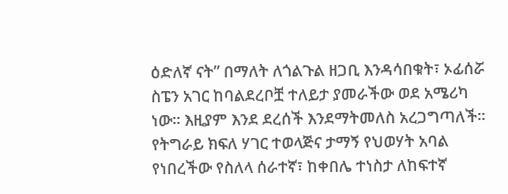ዕድለኛ ናት” በማለት ለጎልጉል ዘጋቢ እንዳሳበቁት፣ ኦፊሰሯ ስፔን አገር ከባልደረቦቿ ተለይታ ያመራችው ወደ አሜሪካ ነው። እዚያም እንደ ደረሰች እንደማትመለስ አረጋግጣለች። የትግራይ ክፍለ ሃገር ተወላጅና ታማኝ የህወሃት አባል የነበረችው የስለላ ሰራተኛ፣ ከቀበሌ ተነስታ ለከፍተኛ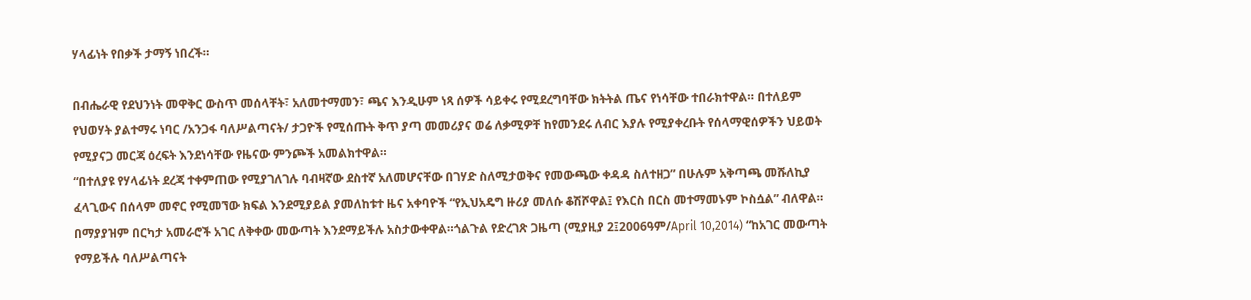ሃላፊነት የበቃች ታማኝ ነበረች።

በብሔራዊ የደህንነት መዋቅር ውስጥ መሰላቸት፣ አለመተማመን፣ ጫና እንዲሁም ነጻ ሰዎች ሳይቀሩ የሚደረግባቸው ክትትል ጤና የነሳቸው ተበራክተዋል። በተለይም የህወሃት ያልተማሩ ነባር /አንጋፋ ባለሥልጣናት/ ታጋዮች የሚሰጡት ቅጥ ያጣ መመሪያና ወሬ ለቃሚዎቸ ከየመንደሩ ለብር እያሉ የሚያቀረቡት የሰላማዊሰዎችን ህይወት የሚያናጋ መርጃ ዕረፍት እንደነሳቸው የዜናው ምንጮች አመልክተዋል።
“በተለያዩ የሃላፊነት ደረጃ ተቀምጠው የሚያገለገሉ ባብዛኛው ደስተኛ አለመሆናቸው በገሃድ ስለሚታወቅና የመውጫው ቀዳዳ ስለተዘጋ” በሁሉም አቅጣጫ መሹለኪያ ፈላጊውና በሰላም መኖር የሚመኘው ክፍል እንደሚያይል ያመለከቱተ ዜና አቀባዮች “የኢህአዴግ ዙሪያ መለሱ ቆሽሾዋል፤ የእርስ በርስ መተማመኑም ኮስሷል” ብለዋል። በማያያዝም በርካታ አመራሮች አገር ለቅቀው መውጣት እንደማይችሉ አስታውቀዋል።ጎልጉል የድረገጽ ጋዜጣ (ሚያዚያ 2፤2006ዓም/April 10,2014) “ከአገር መውጣት የማይችሉ ባለሥልጣናት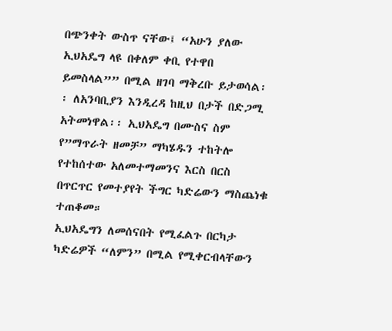በጭንቀት ውስጥ ናቸው፤ “አሁን ያለው ኢህአዴግ ላዩ በቀለም ቀቢ የተዋበ ይመስላል”” በሚል ዘገባ ማቅረቡ ይታወሳል፡፡ ለአንባቢያን እንዲረዳ ከዚህ በታች በድጋሚ አትመነዋል፡፡ ኢህአዴግ በሙስና ስም የ”ማጥራት ዘመቻ” ማካሄዱን ተከትሎ የተከሰተው አለመተማመንና እርስ በርስ በጥርጥር የመተያየት ችግር ካድሬውን ማስጨነቁ ተጠቆመ።
ኢህአዴግን ለመሰናበት የሚፈልጉ በርካታ ካድሬዎች “ለምን” በሚል የሚቀርብላቸውን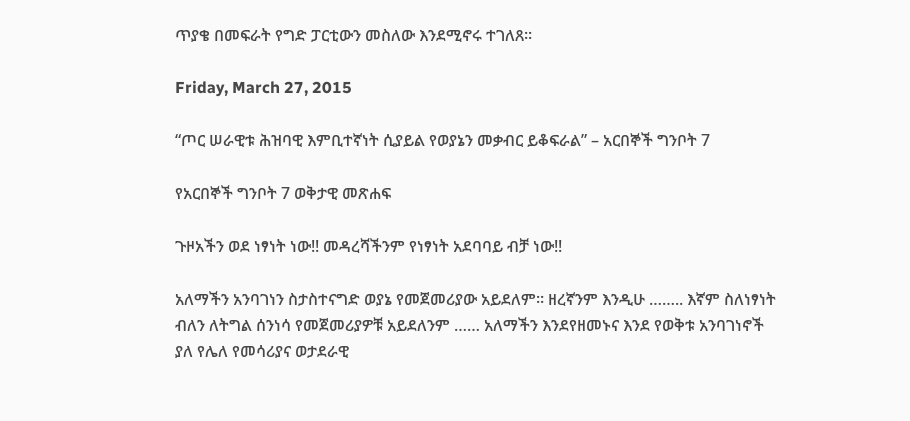ጥያቄ በመፍራት የግድ ፓርቲውን መስለው እንደሚኖሩ ተገለጸ።

Friday, March 27, 2015

“ጦር ሠራዊቱ ሕዝባዊ እምቢተኛነት ሲያይል የወያኔን መቃብር ይቆፍራል” – አርበኞች ግንቦት 7

የአርበኞች ግንቦት 7 ወቅታዊ መጽሐፍ

ጉዞአችን ወደ ነፃነት ነው!! መዳረሻችንም የነፃነት አደባባይ ብቻ ነው!!

አለማችን አንባገነን ስታስተናግድ ወያኔ የመጀመሪያው አይደለም። ዘረኛንም እንዲሁ …….. እኛም ስለነፃነት ብለን ለትግል ሰንነሳ የመጀመሪያዎቹ አይደለንም …… አለማችን እንደየዘመኑና እንደ የወቅቱ አንባገነኖች ያለ የሌለ የመሳሪያና ወታደራዊ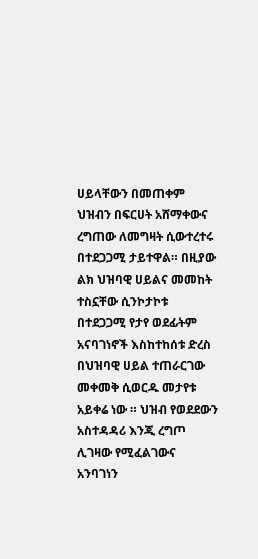ሀይላቸውን በመጠቀም ህዝብን በፍርሀት አሸማቀውና ረግጠው ለመግዛት ሲውተረተሩ በተደጋጋሚ ታይተዋል። በዚያው ልክ ህዝባዊ ሀይልና መመከት ተስኗቸው ሲንኮታኮቱ በተደጋጋሚ የታየ ወደፊትም አናባገነኖች እስከተከሰቱ ድረስ በህዝባዊ ሀይል ተጠራርገው መቀመቅ ሲወርዱ መታየቱ አይቀሬ ነው ። ህዝብ የወደደውን አስተዳዳሪ እንጂ ረግጦ ሊገዛው የሚፈልገውና አንባገነን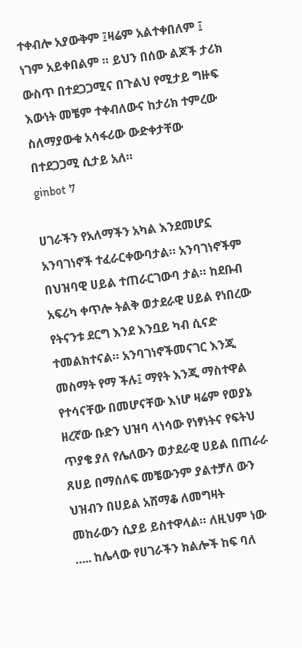ተቀብሎ አያውቅም ፤ዛሬም አልተቀበለም ፤ ነገም አይቀበልም ። ይህን በሰው ልጆች ታሪክ ውስጥ በተደጋጋሚና በጉልህ የሚታይ ግዙፍ እውነት መቼም ተቀብለውና ከታሪክ ተምረው ስለማያውቁ አሳፋሪው ውድቀታቸው በተደጋጋሚ ሲታይ አለ።
ginbot 7

ሀገራችን የአለማችን አካል እንደመሆኗ አንባገነኖች ተፈራርቀውባታል። አንባገነኖችም በህዝባዊ ሀይል ተጠራርገውባ ታል። ከደቡብ አፍሪካ ቀጥሎ ትልቅ ወታደራዊ ሀይል የነበረው የትናንቱ ደርግ እንደ እንቧይ ካብ ሲናድ ተመልክተናል። አንባገነኖችመናገር እንጂ መስማት የማ ችሉ፤ ማየት እንጂ ማስተዋል የተሳናቸው በመሆናቸው እነሆ ዛሬም የወያኔ ዘረኛው ቡድን ህዝባ ላነሳው የነፃነትና የፍትህ ጥያቄ ያለ የሌለውን ወታደራዊ ሀይል በጠራራ ጸሀይ በማሰለፍ መቼውንም ያልተቻለ ውን ህዝብን በሀይል አሸማቆ ለመግዛት መከራውን ሲያይ ይስተዋላል። ለዚህም ነው ….. ከሌላው የሀገራችን ክልሎች ከፍ ባለ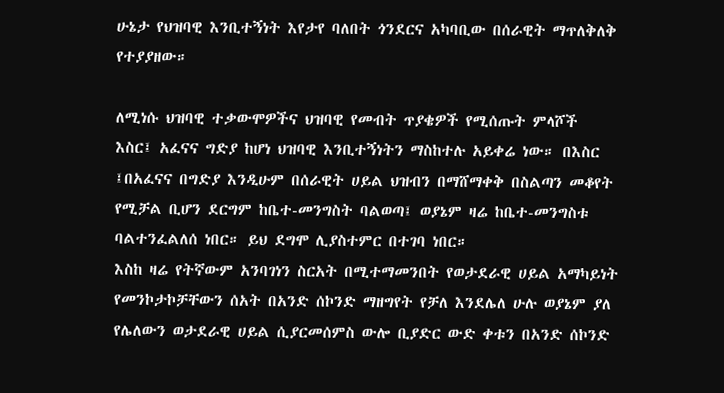ሁኔታ የህዝባዊ እንቢተኝነት እየታየ ባለበት ጎንደርና አካባቢው በሰራዊት ማጥለቅለቅ የተያያዘው።

ለሚነሱ ህዝባዊ ተቃውሞዎችና ህዝባዊ የመብት ጥያቄዎች የሚሰጡት ምላሾች እስር፤ አፈናና ግድያ ከሆነ ህዝባዊ እንቢተኝነትን ማስከተሉ አይቀሬ ነው። በእስር ፤በአፈናና በግድያ እንዲሁም በሰራዊት ሀይል ህዝብን በማሸማቀቅ በስልጣን መቆየት የሚቻል ቢሆን ደርግም ከቤተ-መንግስት ባልወጣ፤ ወያኔም ዛሬ ከቤተ-መንግስቱ ባልተንፈልለሰ ነበር። ይህ ደግሞ ሊያስተምር በተገባ ነበር።
እስከ ዛሬ የትኛውም አንባገነን ስርአት በሚተማመንበት የወታደራዊ ሀይል አማካይነት የመንኮታኮቻቸውን ሰአት በአንድ ሰኮንድ ማዘግየት የቻለ እንደሌለ ሁሉ ወያኔም ያለ የሌለውን ወታደራዊ ሀይል ሲያርመሰምስ ውሎ ቢያድር ውድ ቀቱን በአንድ ሰኮንድ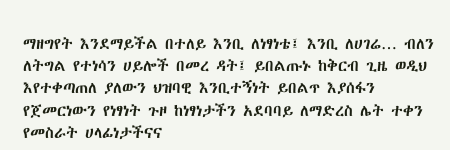ማዘግየት እንደማይችል በተለይ እንቢ ለነፃነቴ፤ እንቢ ለሀገሬ… ብለን ለትግል የተነሳን ሀይሎች በመረ ዳት፤ ይበልጡኑ ከቅርብ ጊዜ ወዲህ እየተቀጣጠለ ያለውን ህዝባዊ እንቢተኝነት ይበልጥ እያሰፋን የጀመርነውን የነፃነት ጉዞ ከነፃነታችን አደባባይ ለማድረስ ሌት ተቀን የመስራት ሀላፊነታችናና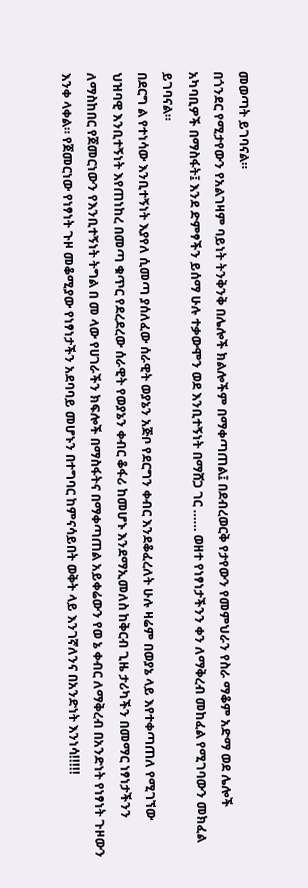መወጣት ይገባናል።
በጎንደር የሚታየውን የአልገዛም ባይነት ትንቅንቅ በሌሎች ክልሎችም በማቀጣጠል፤ በደብረወርቅ የታየውን የመምህራን የስራ ማቆም አድማ ወደ ሌሎች አካባቢዎች በማስፋት፤ እንደ ድምፃችን ይሰማ ሁሉ ተቃውሞን ወደ እንቢተኝነት በማሸጋ ገር …… ወዘተ የነፃነታችንን ቀን ለማቅረብ መከፈል የሚገባውን መክፈል ይገባናል።
በደርግ ል የተነሳው እንቢተኝነት እያየለ ሲመጣ ያሰለፈው ሰራዊት ወያኔን አጅቦ የደርግን ቀብር እንደቆፈረለት ሁሉ ዛሬም በወያኔ ላይ እየተቀጣጠለ የሚገኘው ህዝባዊ እንቢተኝነት እየጠነከረ በመጣ ቁጥር የደረደረው ሰራዊት የወያኔን ቀብር ቆፋሪ ከመሆኑ እንደማኢመለስ ከቅርብ ጊዜ ታሪካችን በመማር ነፃነታችንን ለማስከበር የጀመርነውን የእንቢተኝነት ትግል በ መ ላው የሀገራችን ክፍሎች በማስፋትና በማቀጣጠል አይቀሬውን የወ ኔ ቀብር ለማቅረብ በአንድነት የነፃነት ጉዞውን እንቀ ላቀል። የጀመርነው የነፃነት ጉዞ መቆሚያው የነፃነታችን አደባባይ መሆኑን በተግባር ከምናሳይበት ወቅት ላይ እንገኛለንና በአንድነት እንነሳ!!!!!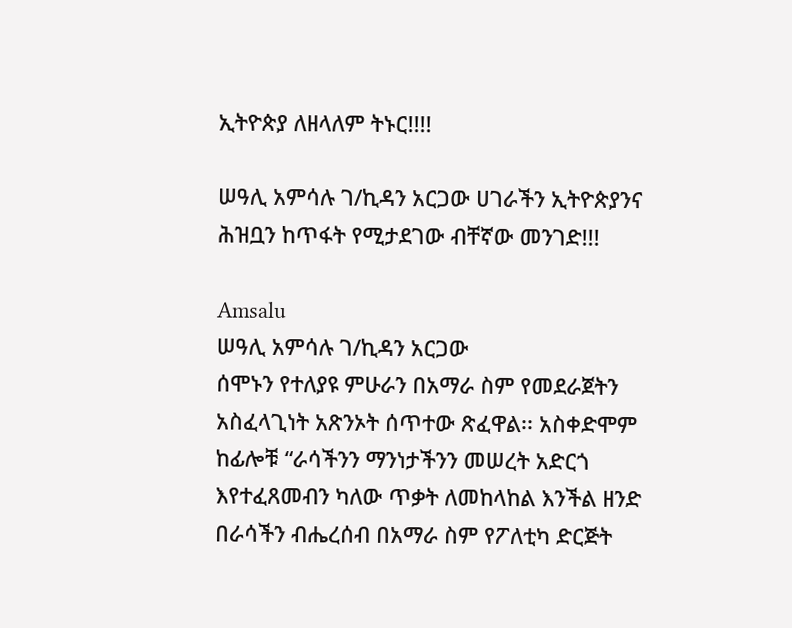ኢትዮጵያ ለዘላለም ትኑር!!!!

ሠዓሊ አምሳሉ ገ/ኪዳን አርጋው ሀገራችን ኢትዮጵያንና ሕዝቧን ከጥፋት የሚታደገው ብቸኛው መንገድ!!!

Amsalu
ሠዓሊ አምሳሉ ገ/ኪዳን አርጋው
ሰሞኑን የተለያዩ ምሁራን በአማራ ስም የመደራጀትን አስፈላጊነት አጽንኦት ሰጥተው ጽፈዋል፡፡ አስቀድሞም ከፊሎቹ “ራሳችንን ማንነታችንን መሠረት አድርጎ እየተፈጸመብን ካለው ጥቃት ለመከላከል እንችል ዘንድ በራሳችን ብሔረሰብ በአማራ ስም የፖለቲካ ድርጅት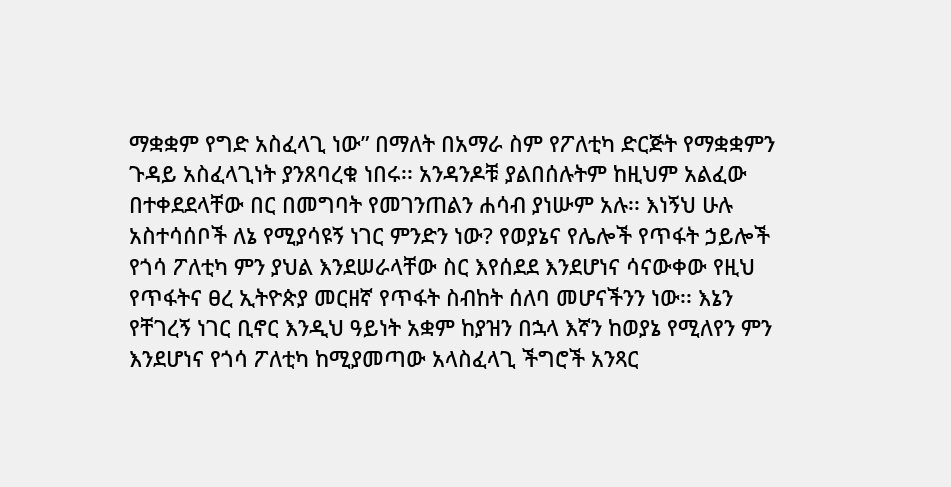ማቋቋም የግድ አስፈላጊ ነው” በማለት በአማራ ስም የፖለቲካ ድርጅት የማቋቋምን ጉዳይ አስፈላጊነት ያንጸባረቁ ነበሩ፡፡ አንዳንዶቹ ያልበሰሉትም ከዚህም አልፈው በተቀደደላቸው በር በመግባት የመገንጠልን ሐሳብ ያነሡም አሉ፡፡ እነኝህ ሁሉ አስተሳሰቦች ለኔ የሚያሳዩኝ ነገር ምንድን ነው? የወያኔና የሌሎች የጥፋት ኃይሎች የጎሳ ፖለቲካ ምን ያህል እንደሠራላቸው ስር እየሰደደ እንደሆነና ሳናውቀው የዚህ የጥፋትና ፀረ ኢትዮጵያ መርዘኛ የጥፋት ስብከት ሰለባ መሆናችንን ነው፡፡ እኔን የቸገረኝ ነገር ቢኖር እንዲህ ዓይነት አቋም ከያዝን በኋላ እኛን ከወያኔ የሚለየን ምን እንደሆነና የጎሳ ፖለቲካ ከሚያመጣው አላስፈላጊ ችግሮች አንጻር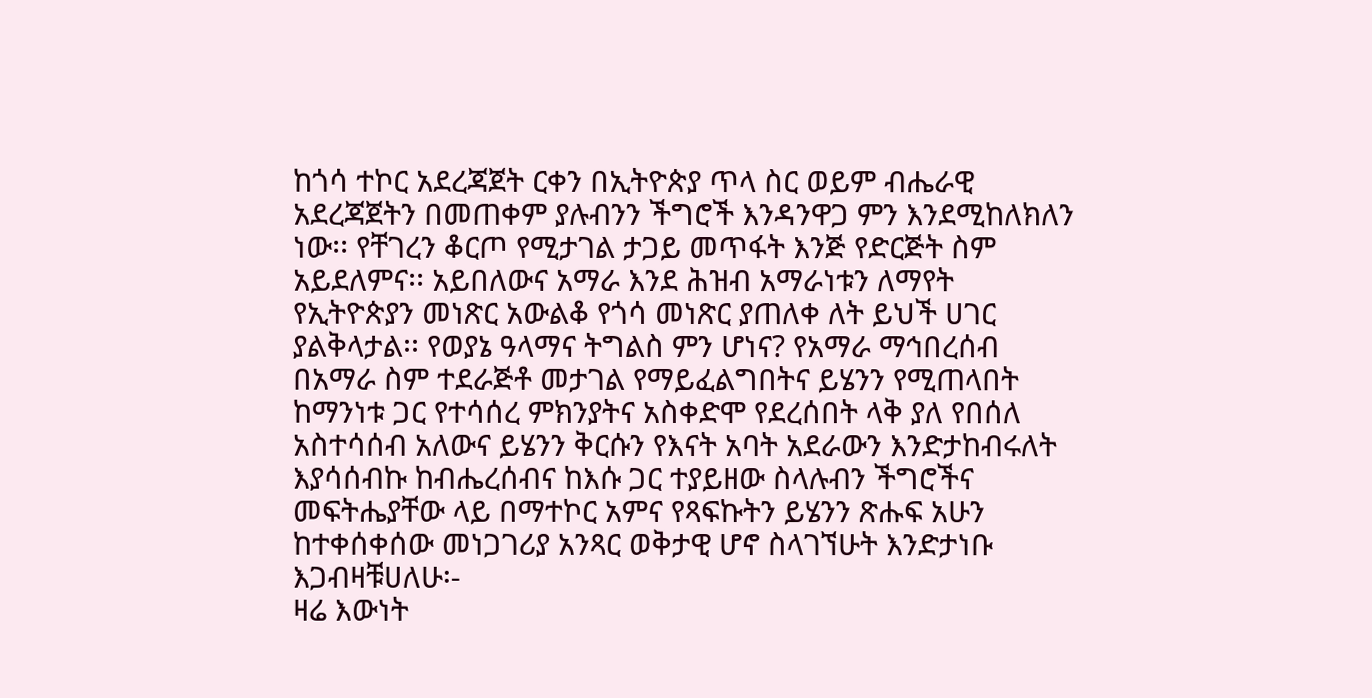ከጎሳ ተኮር አደረጃጀት ርቀን በኢትዮጵያ ጥላ ስር ወይም ብሔራዊ አደረጃጀትን በመጠቀም ያሉብንን ችግሮች እንዳንዋጋ ምን እንደሚከለክለን ነው፡፡ የቸገረን ቆርጦ የሚታገል ታጋይ መጥፋት እንጅ የድርጅት ስም አይደለምና፡፡ አይበለውና አማራ እንደ ሕዝብ አማራነቱን ለማየት የኢትዮጵያን መነጽር አውልቆ የጎሳ መነጽር ያጠለቀ ለት ይህች ሀገር ያልቅላታል፡፡ የወያኔ ዓላማና ትግልስ ምን ሆነና? የአማራ ማኅበረሰብ በአማራ ስም ተደራጅቶ መታገል የማይፈልግበትና ይሄንን የሚጠላበት ከማንነቱ ጋር የተሳሰረ ምክንያትና አስቀድሞ የደረሰበት ላቅ ያለ የበሰለ አስተሳሰብ አለውና ይሄንን ቅርሱን የእናት አባት አደራውን እንድታከብሩለት እያሳሰብኩ ከብሔረሰብና ከእሱ ጋር ተያይዘው ስላሉብን ችግሮችና መፍትሔያቸው ላይ በማተኮር አምና የጻፍኩትን ይሄንን ጽሑፍ አሁን ከተቀሰቀሰው መነጋገሪያ አንጻር ወቅታዊ ሆኖ ስላገኘሁት እንድታነቡ እጋብዛቹሀለሁ፡-
ዛሬ እውነት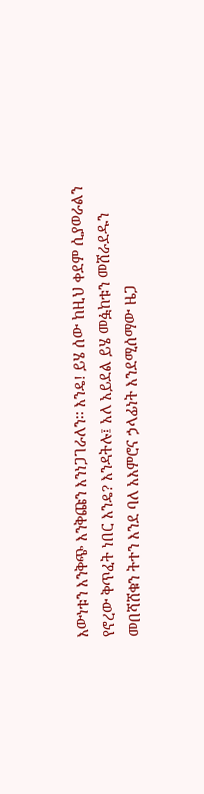እውነቱን እንቅጭ እንቅጩን እንነጋገራለን፡፡ እንዴ! ይሄ ሰው ከዚህ ቀደም ሲያወራልን የኖረው ቅጥፈት ነበር እንዴ? እንዳትሉ፤ አለ አይደል ይሄ መፏከቱን መሸራደዱን መበሻሸቁን ትተን እንደ ባለ አእምሮና ኃላፊነት እንደሚሰማው ዜጋ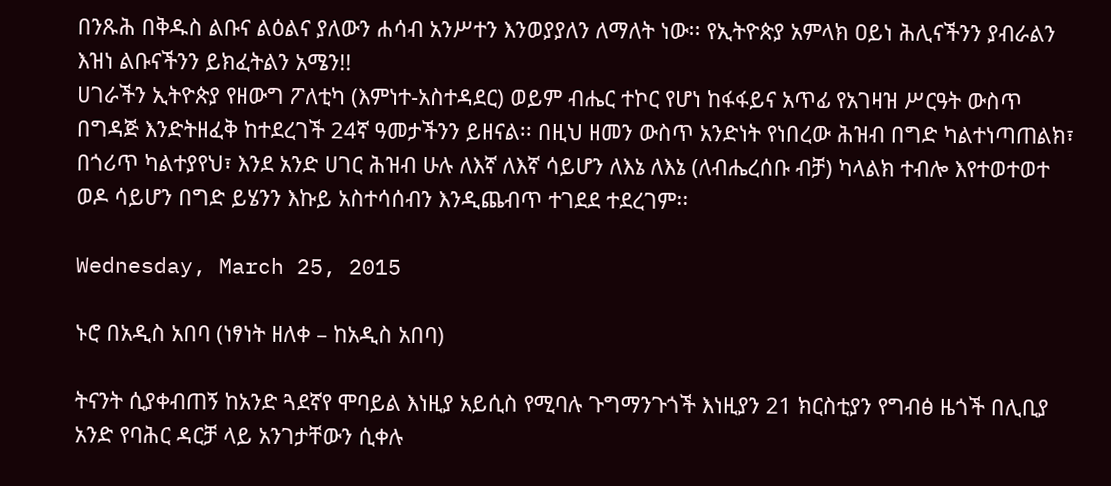በንጹሕ በቅዱስ ልቡና ልዕልና ያለውን ሐሳብ አንሥተን እንወያያለን ለማለት ነው፡፡ የኢትዮጵያ አምላክ ዐይነ ሕሊናችንን ያብራልን እዝነ ልቡናችንን ይክፈትልን አሜን!!
ሀገራችን ኢትዮጵያ የዘውግ ፖለቲካ (እምነተ-አስተዳደር) ወይም ብሔር ተኮር የሆነ ከፋፋይና አጥፊ የአገዛዝ ሥርዓት ውስጥ በግዳጅ እንድትዘፈቅ ከተደረገች 24ኛ ዓመታችንን ይዘናል፡፡ በዚህ ዘመን ውስጥ አንድነት የነበረው ሕዝብ በግድ ካልተነጣጠልክ፣ በጎሪጥ ካልተያየህ፣ እንደ አንድ ሀገር ሕዝብ ሁሉ ለእኛ ለእኛ ሳይሆን ለእኔ ለእኔ (ለብሔረሰቡ ብቻ) ካላልክ ተብሎ እየተወተወተ ወዶ ሳይሆን በግድ ይሄንን እኩይ አስተሳሰብን እንዲጨብጥ ተገደደ ተደረገም፡፡

Wednesday, March 25, 2015

ኑሮ በአዲስ አበባ (ነፃነት ዘለቀ – ከአዲስ አበባ)

ትናንት ሲያቀብጠኝ ከአንድ ጓደኛየ ሞባይል እነዚያ አይሲስ የሚባሉ ጉግማንጉጎች እነዚያን 21 ክርስቲያን የግብፅ ዜጎች በሊቢያ አንድ የባሕር ዳርቻ ላይ አንገታቸውን ሲቀሉ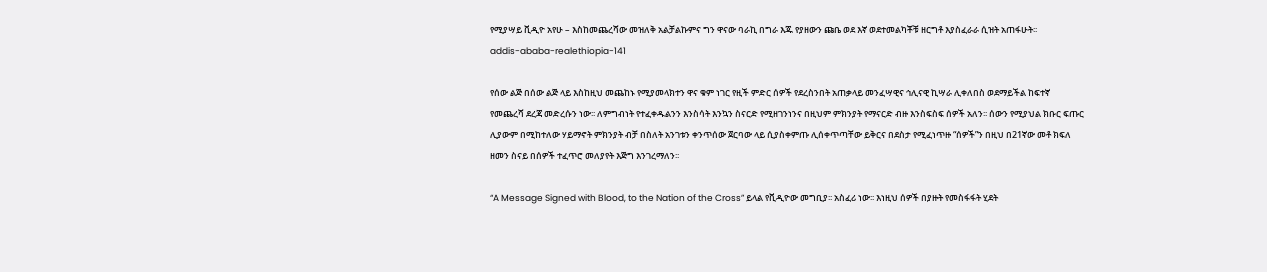የሚያሣይ ቪዲዮ አየሁ – እስከመጨረሻው መዝለቅ አልቻልኩምና ግን ዋናው ባራኪ በግራ እጁ የያዘውን ጩቤ ወደ እኛ ወደተመልካቾቹ ዘርግቶ እያስፈራራ ሲዝት አጠፋሁት፡፡
addis-ababa-realethiopia-141

የሰው ልጅ በሰው ልጅ ላይ እስከዚህ መጨከኑ የሚያመላክተን ዋና ቁም ነገር የዚች ምድር ሰዎች የደረስንበት አጠቃላይ መንፈሣዊና ኅሊናዊ ኪሣራ ሊቀለበስ ወደማይችል ከፍተኛ የመጨረሻ ደረጃ መድረሱን ነው፡፡ ለምግብነት የተፈቀዱልንን እንስሳት እንኳን ስናርድ የሚዘገንነንና በዚህም ምክንያት የማናርድ ብዙ እንስፍስፍ ሰዎች አለን፡፡ ሰውን የሚያህል ክቡር ፍጡር ሊያውም በሚከተለው ሃይማኖት ምክንያት ብቻ በስለት አንገቱን ቀንጥሰው ጀርባው ላይ ሲያስቀምጡ ሊሰቀጥጣቸው ይቅርና በደስታ የሚፈነጥዙ “ሰዎች”ን በዚህ በ21ኛው መቶ ክፍለ ዘመን ስናይ በሰዎች ተፈጥሮ መለያየት እጅግ እንገረማለን፡፡

“A Message Signed with Blood, to the Nation of the Cross” ይላል የቪዲዮው መግቢያ፡፡ አስፈሪ ነው፡፡ እነዚህ ሰዎች በያዙት የመስፋፋት ሂደት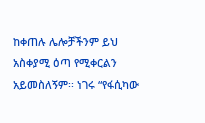ከቀጠሉ ሌሎቻችንም ይህ አስቀያሚ ዕጣ የሚቀርልን አይመስለኝም፡፡ ነገሩ “የፋሲካው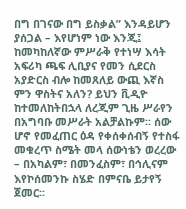በግ በገናው በግ ይስቃል” እንዳይሆን ያሰጋል – እየሆነም ነው እንጂ፤ ከመካከለኛው ምሥራቅ የተነሣ እሳት አፍሪካ ጫፍ ሊቢያና የመን ሲደርስ አያድርስ ብሎ ከመጸለይ ውጪ እኛስ ምን ዋስትና አለን? ይህን ቪዲዮ ከተመለከትበኋላ ለረጂም ጊዜ ሥራየን በአግባቡ መሥራት አልቻልኩም፡፡ ሰው ሆኖ የመፈጠር ዕዳ የቀሰቀሰብኝ የተስፋ መቁረጥ ስሜት መላ ሰውነቴን ወረረው – በአካልም፣ በመንፈስም፣ በኅሊናም እየኮሰመንኩ ስሄድ በምናቤ ይታየኝ ጀመር፡፡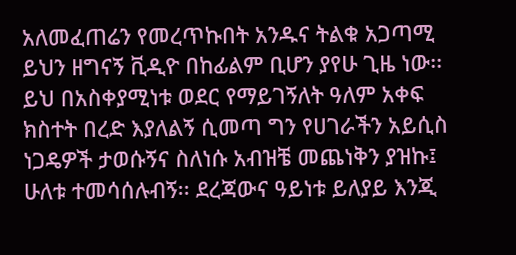አለመፈጠሬን የመረጥኩበት አንዱና ትልቁ አጋጣሚ ይህን ዘግናኝ ቪዲዮ በከፊልም ቢሆን ያየሁ ጊዜ ነው፡፡
ይህ በአስቀያሚነቱ ወደር የማይገኝለት ዓለም አቀፍ ክስተት በረድ እያለልኝ ሲመጣ ግን የሀገራችን አይሲስ ነጋዴዎች ታወሱኝና ስለነሱ አብዝቼ መጨነቅን ያዝኩ፤ ሁለቱ ተመሳሰሉብኝ፡፡ ደረጃውና ዓይነቱ ይለያይ እንጂ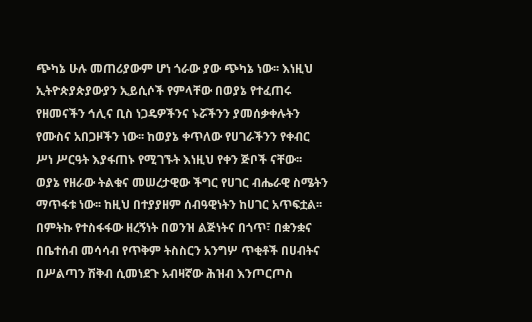ጭካኔ ሁሉ መጠሪያውም ሆነ ጎራው ያው ጭካኔ ነው፡፡ እነዚህ ኢትዮጵያጵያውያን ኢይሲሶች የምላቸው በወያኔ የተፈጠሩ የዘመናችን ኅሊና ቢስ ነጋዴዎችንና ኑሯችንን ያመሰቃቀሉትን የሙስና አበጋዞችን ነው፡፡ ከወያኔ ቀጥለው የሀገራችንን የቀብር ሥነ ሥርዓት እያፋጠኑ የሚገኙት እነዚህ የቀን ጅቦች ናቸው፡፡
ወያኔ የዘራው ትልቁና መሠረታዊው ችግር የሀገር ብሔራዊ ስሜትን ማጥፋቱ ነው፡፡ ከዚህ በተያያዘም ሰብዓዊነትን ከሀገር አጥፍቷል፡፡ በምትኩ የተስፋፋው ዘረኝነት በወንዝ ልጅነትና በጎጥ፣ በቋንቋና በቤተሰብ መሳሳብ የጥቅም ትስስርን አንግሦ ጥቂቶች በሀብትና በሥልጣን ሽቅብ ሲመነደጉ አብዛኛው ሕዝብ እንጦርጦስ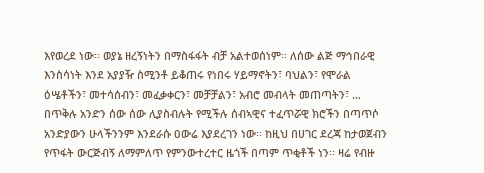እየወረደ ነው፡፡ ወያኔ ዘረኝነትን በማስፋፋት ብቻ አልተወሰነም፡፡ ለሰው ልጅ ማኅበራዊ እንስሳነት እንደ አያያዥ ስሚንቶ ይቆጠሩ የነበሩ ሃይማኖትን፣ ባህልን፣ የሞራል ዕሤቶችን፣ መተሳሰብን፣ መፈቃቀርን፣ መቻቻልን፣ አብሮ መብላት መጠጣትን፣ … በጥቅሉ አንድን ሰው ሰው ሊያስብሉት የሚችሉ ሰብኣዊና ተፈጥሯዊ ክሮችን በጣጥሶ አንድያውን ሁላችንንም እንደራሱ ዐውሬ እያደረገን ነው፡፡ ከዚህ በሀገር ደረጃ ከታወጀብን የጥፋት ውርጅብኝ ለማምለጥ የምንውተረተር ዜጎች በጣም ጥቂቶች ነን፡፡ ዛሬ የብዙ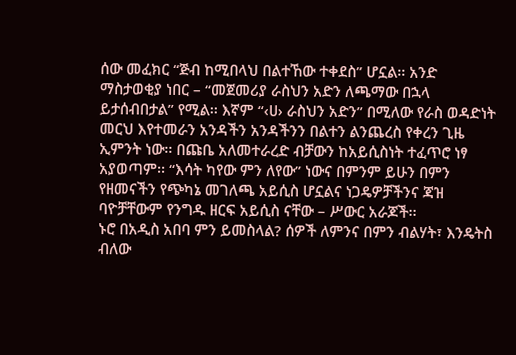ሰው መፈክር “ጅብ ከሚበላህ በልተኸው ተቀደስ” ሆኗል፡፡ አንድ ማስታወቂያ ነበር – “መጀመሪያ ራስህን አድን ለጫማው በኋላ ይታሰብበታል” የሚል፡፡ እኛም “‹ሀ› ራስህን አድን” በሚለው የራስ ወዳድነት መርህ እየተመራን አንዳችን አንዳችንን በልተን ልንጨረስ የቀረን ጊዜ ኢምንት ነው፡፡ በጩቤ አለመተራረድ ብቻውን ከአይሲስነት ተፈጥሮ ነፃ አያወጣም፡፡ “እሳት ካየው ምን ለየው” ነውና በምንም ይሁን በምን የዘመናችን የጭካኔ መገለጫ አይሲስ ሆኗልና ነጋዴዎቻችንና ጃዝ ባዮቻቸውም የንግዱ ዘርፍ አይሲስ ናቸው – ሥውር አራጆች፡፡
ኑሮ በአዲስ አበባ ምን ይመስላል? ሰዎች ለምንና በምን ብልሃት፣ እንዴትስ ብለው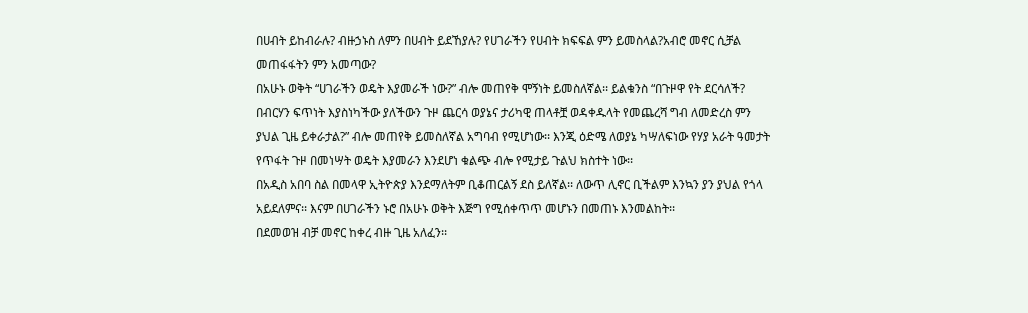በሀብት ይከብራሉ? ብዙኃኑስ ለምን በሀብት ይደኸያሉ? የሀገራችን የሀብት ክፍፍል ምን ይመስላል?አብሮ መኖር ሲቻል መጠፋፋትን ምን አመጣው?
በአሁኑ ወቅት “ሀገራችን ወዴት እያመራች ነው?” ብሎ መጠየቅ ሞኝነት ይመስለኛል፡፡ ይልቁንስ “በጉዞዋ የት ደርሳለች? በብርሃን ፍጥነት እያስነካችው ያለችውን ጉዞ ጨርሳ ወያኔና ታሪካዊ ጠላቶቿ ወዳቀዱላት የመጨረሻ ግብ ለመድረስ ምን ያህል ጊዜ ይቀራታል?” ብሎ መጠየቅ ይመስለኛል አግባብ የሚሆነው፡፡ እንጂ ዕድሜ ለወያኔ ካሣለፍነው የሃያ አራት ዓመታት የጥፋት ጉዞ በመነሣት ወዴት እያመራን እንደሆነ ቁልጭ ብሎ የሚታይ ጉልህ ክስተት ነው፡፡
በአዲስ አበባ ስል በመላዋ ኢትዮጵያ እንደማለትም ቢቆጠርልኝ ደስ ይለኛል፡፡ ለውጥ ሊኖር ቢችልም እንኳን ያን ያህል የጎላ አይደለምና፡፡ እናም በሀገራችን ኑሮ በአሁኑ ወቅት እጅግ የሚሰቀጥጥ መሆኑን በመጠኑ እንመልከት፡፡
በደመወዝ ብቻ መኖር ከቀረ ብዙ ጊዜ አለፈን፡፡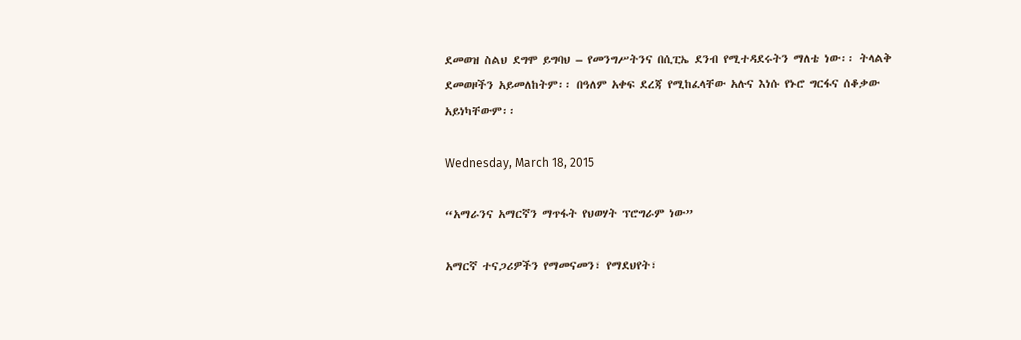ደመወዝ ስልህ ደግሞ ይግባህ – የመንግሥትንና በሲፒኤ ደንብ የሚተዳደሩትን ማለቴ ነው፡፡ ትላልቅ ደመወዞችን አይመለከትም፡፡ በዓለም አቀፍ ደረጃ የሚከፈላቸው አሉና እነሱ የኑሮ ግርፋና ሰቆቃው አይነካቸውም፡፡

Wednesday, March 18, 2015

“አማራንና አማርኛን ማጥፋት የህወሃት ፕሮግራም ነው”

አማርኛ ተናጋሪዎችን የማመናመን፣ የማደህየት፣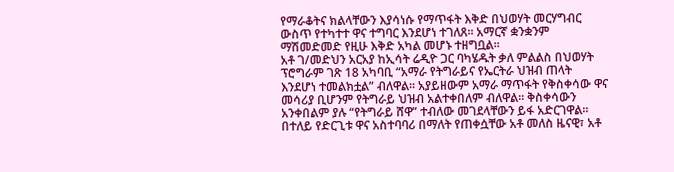የማራቆትና ክልላቸውን እያሳነሱ የማጥፋት እቅድ በህወሃት መርሃግብር ውስጥ የተካተተ ዋና ተግባር እንደሆነ ተገለጸ። አማርኛ ቋንቋንም ማሽመድመድ የዚሁ እቅድ አካል መሆኑ ተዘግቧል።
አቶ ገ/መድህን አርአያ ከኢሳት ሬዲዮ ጋር ባካሄዱት ቃለ ምልልስ በህወሃት ፕሮግራም ገጽ 18 አካባቢ “አማራ የትግራይና የኤርትራ ህዝብ ጠላት እንደሆነ ተመልክቷል” ብለዋል፡፡ አያይዘውም አማራ ማጥፋት የቅስቀሳው ዋና መሳሪያ ቢሆንም የትግራይ ህዝብ አልተቀበለም ብለዋል። ቅስቀሳውን አንቀበልም ያሉ “የትግራይ ሸዋ” ተብለው መገደላቸውን ይፋ አድርገዋል።
በተለይ የድርጊቱ ዋና አስተባባሪ በማለት የጠቀሷቸው አቶ መለስ ዜናዊ፣ አቶ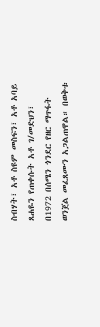ስብሃት፣ አቶ ስዩም መስፍን፣ አቶ አባይ ጸሐዬን የጠቀሱት አቶ ገ/መድህን፣ በ1972 በሰሜን ጎንደር የዘር ማጥፋት ወንጀል መፈጸሙን አጋልጠዋል። በወቅቱ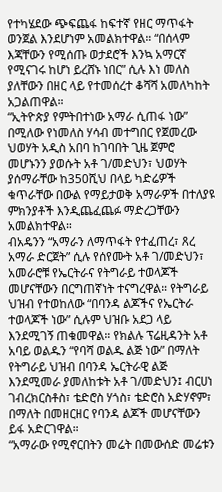የተካሄደው ጭፍጨፋ ከፍተኛ የዘር ማጥፋት ወንጀል እንደሆነም አመልክተዋል። “በሰላም እጃቸውን የሚሰጡ ወታደሮች እንኳ አማርኛ የሚናገሩ ከሆነ ይረሸኑ ነበር” ሲሉ እነ መለስ ያለቸውን በዘር ላይ የተመሰረተ ቆሻሻ አመለካከት አጋልጠዋል።
“ኢትዮጵያ የምትበተነው አማራ ሲጠፋ ነው” በሚለው የነመለስ ሃሳብ መተግበር የጀመረው ህወሃት አዲስ አበባ ከገባበት ጊዜ ጀምሮ መሆኑንን ያወሱት አቶ ገ/መድህን፣ ህወሃት ያሰማራቸው ከ350ሺህ በላይ ካድሬዎች ቁጥራቸው በውል የማይታወቅ አማራዎች በተለያዩ ምክንያቶች እንዲጨፈጨፉ ማድረጋቸውን አመልክተዋል።
ብአዴንን “አማራን ለማጥፋት የተፈጠረ፣ ጸረ አማራ ድርጀት” ሲሉ የሰየሙት አቶ ገ/መድህን፣ አመራሮቹ የኤርትራና የትግራይ ተወላጆች መሆናቸውን በርግጠኛነት ተናግረዋል። የትግራይ ህዝብ የተወከለው “በባንዳ ልጆችና የኤርትራ ተወላጆች ነው” ሲሉም ህዝቡ አደጋ ላይ እንደሚገኝ ጠቁመዋል። የክልሉ ፕሬዚዳንት አቶ አባይ ወልዱን “የባሻ ወልዱ ልጅ ነው” በማለት የትግራይ ህዝብ በባንዳ ኤርትራዊ ልጅ እንደሚመራ ያመለከቱት አቶ ገ/መድህን፤ ብርሀነ ገብረክርስቶስ፣ ቴድሮስ ሃጎስ፣ ቴድሮስ አድሃኖም፣ በማለት በመዘርዘር የባንዳ ልጆች መሆናቸውን ይፋ አድርገዋል።
“አማራው የሚኖርበትን መሬት በመውሰድ መሬቱን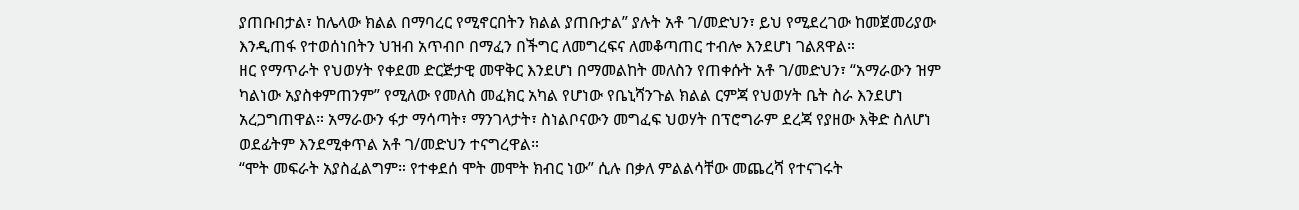ያጠቡበታል፣ ከሌላው ክልል በማባረር የሚኖርበትን ክልል ያጠቡታል” ያሉት አቶ ገ/መድህን፣ ይህ የሚደረገው ከመጀመሪያው እንዲጠፋ የተወሰነበትን ህዝብ አጥብቦ በማፈን በችግር ለመግረፍና ለመቆጣጠር ተብሎ እንደሆነ ገልጸዋል።
ዘር የማጥራት የህወሃት የቀደመ ድርጅታዊ መዋቅር እንደሆነ በማመልከት መለስን የጠቀሱት አቶ ገ/መድህን፣ “አማራውን ዝም ካልነው አያስቀምጠንም” የሚለው የመለስ መፈክር አካል የሆነው የቤኒሻንጉል ክልል ርምጃ የህወሃት ቤት ስራ እንደሆነ አረጋግጠዋል። አማራውን ፋታ ማሳጣት፣ ማንገላታት፣ ስነልቦናውን መግፈፍ ህወሃት በፕሮግራም ደረጃ የያዘው እቅድ ስለሆነ ወደፊትም እንደሚቀጥል አቶ ገ/መድህን ተናግረዋል።
“ሞት መፍራት አያስፈልግም። የተቀደሰ ሞት መሞት ክብር ነው” ሲሉ በቃለ ምልልሳቸው መጨረሻ የተናገሩት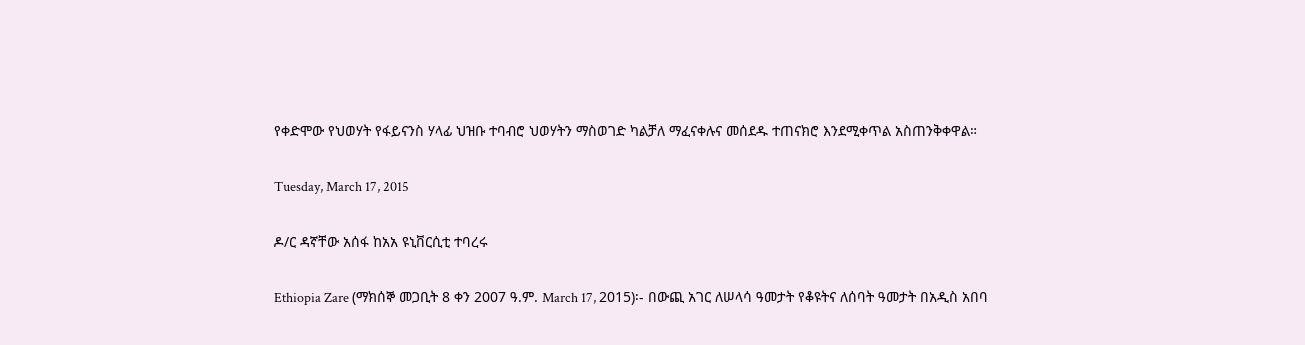የቀድሞው የህወሃት የፋይናንስ ሃላፊ ህዝቡ ተባብሮ ህወሃትን ማስወገድ ካልቻለ ማፈናቀሉና መሰደዱ ተጠናክሮ እንደሚቀጥል አስጠንቅቀዋል።

Tuesday, March 17, 2015

ዶ/ር ዳኛቸው አሰፋ ከአአ ዩኒቨርሲቲ ተባረሩ

Ethiopia Zare (ማክሰኞ መጋቢት 8 ቀን 2007 ዓ.ም. March 17, 2015)፡- በውጪ አገር ለሠላሳ ዓመታት የቆዩትና ለሰባት ዓመታት በአዲስ አበባ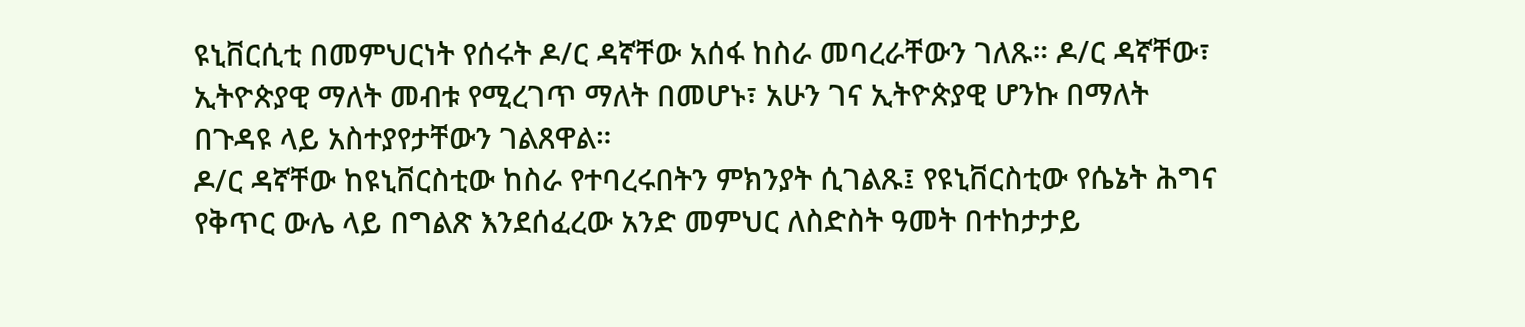ዩኒቨርሲቲ በመምህርነት የሰሩት ዶ/ር ዳኛቸው አሰፋ ከስራ መባረራቸውን ገለጹ። ዶ/ር ዳኛቸው፣ ኢትዮጵያዊ ማለት መብቱ የሚረገጥ ማለት በመሆኑ፣ አሁን ገና ኢትዮጵያዊ ሆንኩ በማለት በጉዳዩ ላይ አስተያየታቸውን ገልጸዋል።
ዶ/ር ዳኛቸው ከዩኒቨርስቲው ከስራ የተባረሩበትን ምክንያት ሲገልጹ፤ የዩኒቨርስቲው የሴኔት ሕግና የቅጥር ውሌ ላይ በግልጽ እንደሰፈረው አንድ መምህር ለስድስት ዓመት በተከታታይ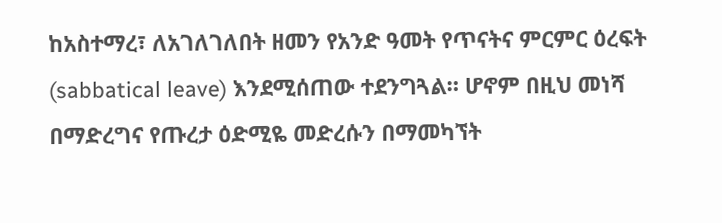ከአስተማረ፣ ለአገለገለበት ዘመን የአንድ ዓመት የጥናትና ምርምር ዕረፍት (sabbatical leave) እንደሚሰጠው ተደንግጓል። ሆኖም በዚህ መነሻ በማድረግና የጡረታ ዕድሚዬ መድረሱን በማመካኘት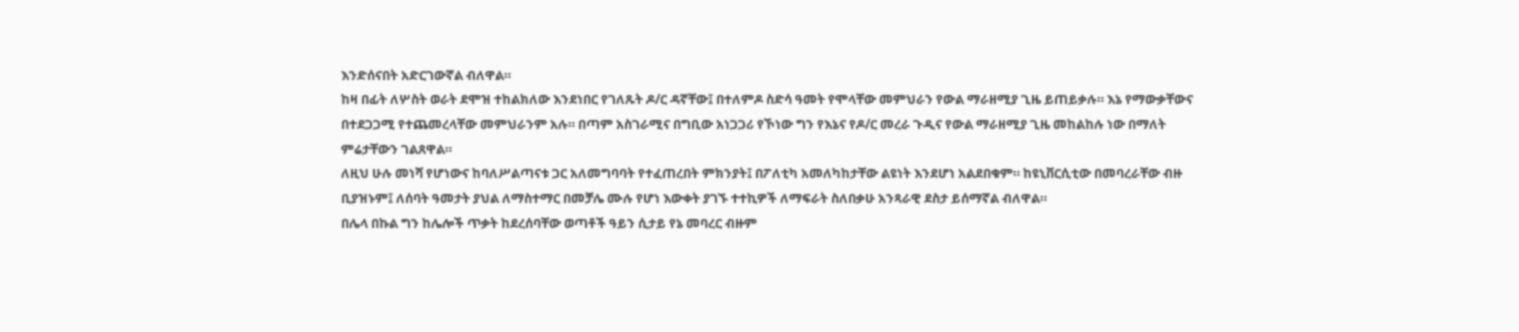እንድሰናበት አድርገውኛል ብለዋል።
ከዛ በፊት ለሦስት ወራት ደሞዝ ተከልክለው እንደነበር የገለጹት ዶ/ር ዳኛቸው፤ በተለምዶ ስድሳ ዓመት የሞላቸው መምህራን የውል ማራዘሚያ ጊዜ ይጠይቃሉ። እኔ የማውቃቸውና በተደጋጋሚ የተጨመረላቸው መምህራንም አሉ። በጣም አስገራሚና በግቢው አነጋጋሪ የኾነው ግን የእኔና የዶ/ር መረራ ጉዲና የውል ማራዘሚያ ጊዜ መከልከሉ ነው በማለት ምሬታቸውን ገልጸዋል።
ለዚህ ሁሉ መነሻ የሆነውና ከባለሥልጣናቱ ጋር አለመግባባት የተፈጠረበት ምክንያት፤ በፖለቲካ አመለካከታቸው ልዩነት እንደሆነ አልደበቁም። ከዩኒቨርሲቲው በመባረራቸው ብዙ ቢያዝኑም፤ ለሰባት ዓመታት ያህል ለማስተማር በመቻሌ ሙሉ የሆነ እውቀት ያገኙ ተተኪዎች ለማፍራት ስለበቃሁ አንጻራዊ ደስታ ይሰማኛል ብለዋል።
በሌላ በኩል ግን ከሌሎች ጥቃት ከደረሰባቸው ወጣቶች ዓይን ሲታይ የኔ መባረር ብዙም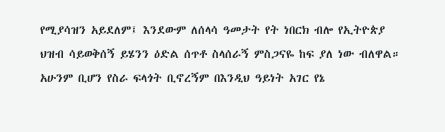የሚያሳዝን አይደለም፤ እንደውም ለሰላሳ ዓመታት የት ነበርክ ብሎ የኢትዮጵያ ህዝብ ሳይወቅሰኝ ይሄንን ዕድል ሰጥቶ ስላሰራኝ ምስጋናዬ ከፍ ያለ ነው ብለዋል። አሁንም ቢሆን የስራ ፍላጎት ቢኖረኝም በእንዲህ ዓይነት አገር የኔ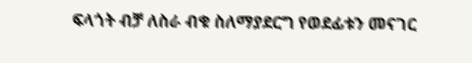ፍላጎት ብቻ ለስራ ብቁ ስለማያደርግ የወደፊቱን መናገር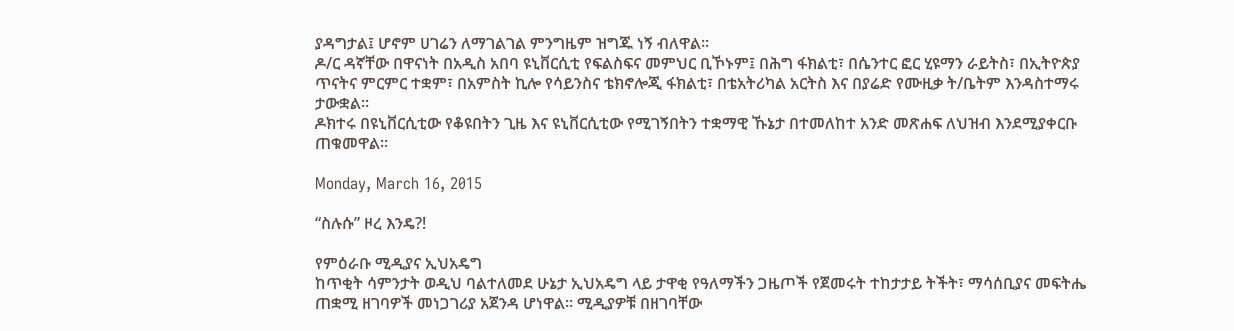ያዳግታል፤ ሆኖም ሀገሬን ለማገልገል ምንግዜም ዝግጁ ነኝ ብለዋል።
ዶ/ር ዳኛቸው በዋናነት በአዲስ አበባ ዩኒቨርሲቲ የፍልስፍና መምህር ቢኾኑም፤ በሕግ ፋክልቲ፣ በሴንተር ፎር ሂዩማን ራይትስ፣ በኢትዮጵያ ጥናትና ምርምር ተቋም፣ በአምስት ኪሎ የሳይንስና ቴክኖሎጂ ፋክልቲ፣ በቴአትሪካል አርትስ እና በያሬድ የሙዚቃ ት/ቤትም እንዳስተማሩ ታውቋል።
ዶክተሩ በዩኒቨርሲቲው የቆዩበትን ጊዜ እና ዩኒቨርሲቲው የሚገኝበትን ተቋማዊ ኹኔታ በተመለከተ አንድ መጽሐፍ ለህዝብ እንደሚያቀርቡ ጠቁመዋል።

Monday, March 16, 2015

“ስሉሱ” ዞረ እንዴ?!

የምዕራቡ ሚዲያና ኢህአዴግ
ከጥቂት ሳምንታት ወዲህ ባልተለመደ ሁኔታ ኢህአዴግ ላይ ታዋቂ የዓለማችን ጋዜጦች የጀመሩት ተከታታይ ትችት፣ ማሳሰቢያና መፍትሔ ጠቋሚ ዘገባዎች መነጋገሪያ አጀንዳ ሆነዋል፡፡ ሚዲያዎቹ በዘገባቸው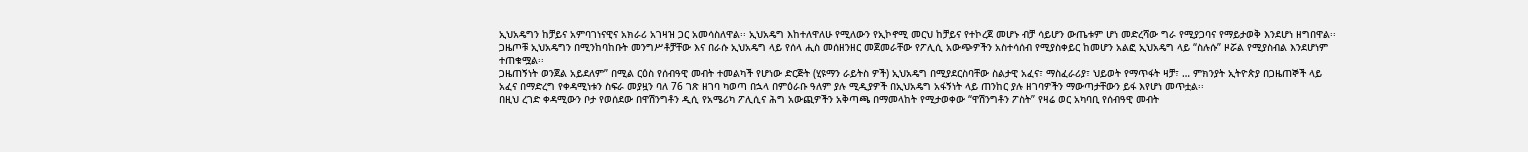ኢህአዴግን ከቻይና አምባገነናዊና አክራሪ አገዛዝ ጋር አመሳስለዋል፡፡ ኢህአዴግ እከተለዋለሁ የሚለውን የኢኮኖሚ መርህ ከቻይና የተኮረጀ መሆኑ ብቻ ሳይሆን ውጤቱም ሆነ መድረሻው ግራ የሚያጋባና የማይታወቅ እንደሆነ ዘግበዋል፡፡ ጋዜጦቹ ኢህአዴግን በሚንከባከቡት መንግሥቶቻቸው እና በራሱ ኢህአዴግ ላይ የሰላ ሒስ መሰዘንዘር መጀመራቸው የፖሊሲ አውጭዎችን አስተሳሰብ የሚያስቀይር ከመሆን አልፎ ኢህአዴግ ላይ “ስሉሱ” ዞሯል የሚያስብል እንደሆነም ተጠቁሟል፡፡
ጋዜጠኝነት ወንጀል አይደለም” በሚል ርዕስ የሰብዓዊ መብት ተመልካች የሆነው ድርጅት (ሂዩማን ራይትስ ዎች) ኢህአዴግ በሚያደርስባቸው ስልታዊ አፈና፣ ማስፈራሪያ፣ ህይወት የማጥፋት ዛቻ፣ … ምክንያት ኢትዮጵያ በጋዜጠኞች ላይ አፈና በማድረግ የቀዳሚነቱን ስፍራ መያዟን ባለ 76 ገጽ ዘገባ ካወጣ በኋላ በምዕራቡ ዓለም ያሉ ሚዲያዎች በኢህአዴግ አፋኝነት ላይ ጠንከር ያሉ ዘገባዎችን ማውጣታቸውን ይፋ እየሆነ መጥቷል፡፡
በዚህ ረገድ ቀዳሚውን ቦታ የወሰደው በዋሽንግቶን ዲሲ የአሜሪካ ፖሊሲና ሕግ አውጪዎችን አቅጣጫ በማመላከት የሚታወቀው “ዋሽንግቶን ፖስት” የዛሬ ወር አካባቢ የሰብዓዊ መብት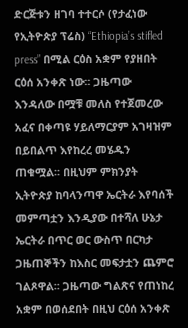ድርጅቱን ዘገባ ተተርሶ (የታፈነው የኢትዮጵያ ፕሬስ) “Ethiopia’s stifled press” በሚል ርዕስ አቋም የያዘበት ርዕሰ አንቀጽ ነው፡፡ ጋዜጣው እንዳለው በሟቹ መለስ የተጀመረው አፈና በቀጣዩ ሃይለማርያም አገዛዝም በይበልጥ እየከረረ መሄዱን ጠቁሟል፡፡ በዚህም ምክንያት ኢትዮጵያ ከባላንጣዋ ኤርትራ እየባሰች መምጣቷን እንዲያው በተሻለ ሁኔታ ኤርትራ በጥር ወር ውስጥ በርካታ ጋዜጠኞችን ከእስር መፍታቷን ጨምሮ ገልጾዋል፡፡ ጋዜጣው ግልጽና የጠነከረ አቋም በወሰደበት በዚህ ርዕሰ አንቀጽ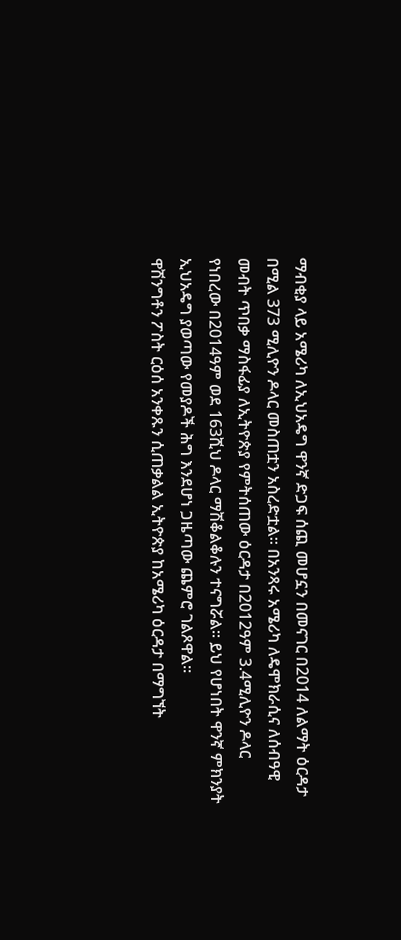ማብቂያ ላይ አሜሪካ ለኢህአዴግ ዋንኛ ድጋፍ ሰጪ መሆኗን በመናገር በ2014 ለልማት ዕርዳታ በሚል 373 ሚሊዮን ዶላር መስጠቷን አስረድቷል፡፡ በአንጻሩ አሜሪካ ለዴሞክራሲና ለሰብዓዊ መብት ጥበቃ ማስፋፊያ ለኢትዮጵያ የምትሰጠው ዕርዳታ በ2012ዓም 3.4ሚሊዮን ዶላር የነበረው በ2014ዓም ወደ 163ሺህ ዶላር ማሽቆልቆሉን ተናግሯል፡፡ ይህ የሆነበት ዋንኛ ምክንያት ኢህአዴግ ያወጣው የመያዶች ሕግ እንደሆነ ጋዜጣው ጨምሮ ገልጾዋል፡፡
ዋሽንግቶን ፖስት ርዕሰ አንቀጹን ሲጠቃልል ኢትዮጵያ ከአሜሪካ ዕርዳታ በማግኘት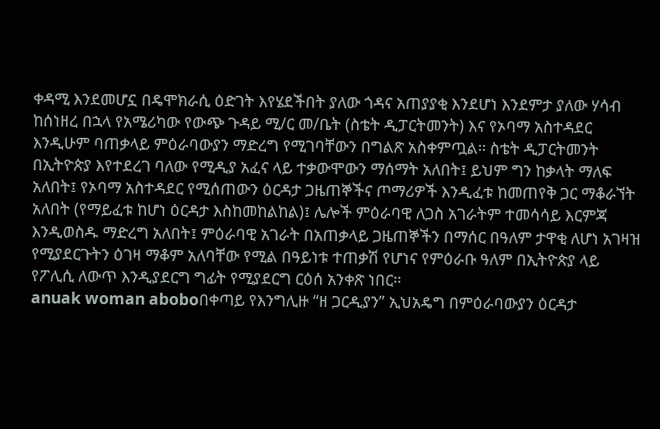ቀዳሚ እንደመሆኗ በዴሞክራሲ ዕድገት እየሄደችበት ያለው ጎዳና አጠያያቂ እንደሆነ እንደምታ ያለው ሃሳብ ከሰነዘረ በኋላ የአሜሪካው የውጭ ጉዳይ ሚ/ር መ/ቤት (ስቴት ዲፓርትመንት) እና የኦባማ አስተዳደር እንዲሁም ባጠቃላይ ምዕራባውያን ማድረግ የሚገባቸውን በግልጽ አስቀምጧል፡፡ ስቴት ዲፓርትመንት በኢትዮጵያ እየተደረገ ባለው የሚዲያ አፈና ላይ ተቃውሞውን ማሰማት አለበት፤ ይህም ግን ከቃላት ማለፍ አለበት፤ የኦባማ አስተዳደር የሚሰጠውን ዕርዳታ ጋዜጠኞችና ጦማሪዎች እንዲፈቱ ከመጠየቅ ጋር ማቆራኘት አለበት (የማይፈቱ ከሆነ ዕርዳታ እስከመከልከል)፤ ሌሎች ምዕራባዊ ለጋስ አገራትም ተመሳሳይ እርምጃ እንዲወስዱ ማድረግ አለበት፤ ምዕራባዊ አገራት በአጠቃላይ ጋዜጠኞችን በማሰር በዓለም ታዋቂ ለሆነ አገዛዝ የሚያደርጉትን ዕገዛ ማቆም አለባቸው የሚል በዓይነቱ ተጠቃሽ የሆነና የምዕራቡ ዓለም በኢትዮጵያ ላይ የፖሊሲ ለውጥ እንዲያደርግ ግፊት የሚያደርግ ርዕሰ አንቀጽ ነበር፡፡
anuak woman aboboበቀጣይ የእንግሊዙ “ዘ ጋርዲያን” ኢህአዴግ በምዕራባውያን ዕርዳታ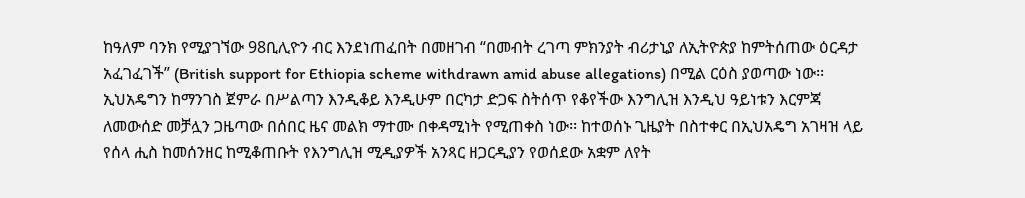ከዓለም ባንክ የሚያገኘው 98ቢሊዮን ብር እንደነጠፈበት በመዘገብ “በመብት ረገጣ ምክንያት ብሪታኒያ ለኢትዮጵያ ከምትሰጠው ዕርዳታ አፈገፈገች” (British support for Ethiopia scheme withdrawn amid abuse allegations) በሚል ርዕስ ያወጣው ነው፡፡ ኢህአዴግን ከማንገስ ጀምራ በሥልጣን እንዲቆይ እንዲሁም በርካታ ድጋፍ ስትሰጥ የቆየችው እንግሊዝ እንዲህ ዓይነቱን እርምጃ ለመውሰድ መቻሏን ጋዜጣው በሰበር ዜና መልክ ማተሙ በቀዳሚነት የሚጠቀስ ነው፡፡ ከተወሰኑ ጊዜያት በስተቀር በኢህአዴግ አገዛዝ ላይ የሰላ ሒስ ከመሰንዘር ከሚቆጠቡት የእንግሊዝ ሚዲያዎች አንጻር ዘጋርዲያን የወሰደው አቋም ለየት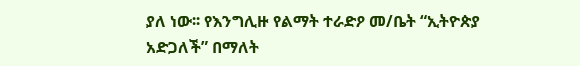ያለ ነው፡፡ የእንግሊዙ የልማት ተራድዖ መ/ቤት “ኢትዮጵያ አድጋለች” በማለት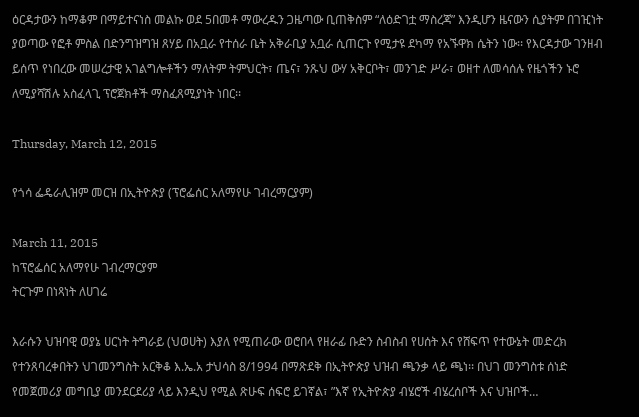ዕርዳታውን ከማቆም በማይተናነስ መልኩ ወደ 5በመቶ ማውረዱን ጋዜጣው ቢጠቅስም “ለዕድገቷ ማስረጃ” እንዲሆን ዜናውን ሲያትም በገዢነት ያወጣው የፎቶ ምስል በድንግዝግዝ ጸሃይ በአቧራ የተሰራ ቤት አቅራቢያ አቧራ ሲጠርጉ የሚታዩ ደካማ የአኙዋክ ሴትን ነው፡፡ የእርዳታው ገንዘብ ይሰጥ የነበረው መሠረታዊ አገልግሎቶችን ማለትም ትምህርት፣ ጤና፣ ንጹህ ውሃ አቅርቦት፣ መንገድ ሥራ፣ ወዘተ ለመሳሰሉ የዜጎችን ኑሮ ለሚያሻሽሉ አስፈላጊ ፕሮጀክቶች ማስፈጸሚያነት ነበር፡፡

Thursday, March 12, 2015

የጎሳ ፌዴራሊዝም መርዝ በኢትዮጵያ (ፕሮፌሰር አለማየሁ ገብረማርያም)

March 11, 2015
ከፕሮፌሰር አለማየሁ ገብረማርያም
ትርጉም በነጻነት ለሀገሬ

እራሱን ህዝባዊ ወያኔ ሀርነት ትግራይ (ህወሀት) እያለ የሚጠራው ወሮበላ የዘራፊ ቡድን ስብስብ የሀሰት እና የሸፍጥ የተውኔት መድረክ የተንጸባረቀበትን ህገመንግስት አርቅቆ እ.ኤ.አ ታህሳስ 8/1994 በማጽደቅ በኢትዮጵያ ህዝብ ጫንቃ ላይ ጫነ፡፡ በህገ መንግስቱ ሰነድ የመጀመሪያ መግቢያ መንደርደሪያ ላይ እንዲህ የሚል ጽሁፍ ሰፍሮ ይገኛል፣ ”እኛ የኢትዮጵያ ብሄሮች ብሄረሰቦች እና ህዝቦች…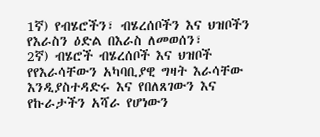1ኛ) የብሄሮችን፣ ብሄረሰቦችን እና ህዝቦችን የእራስን ዕድል በእራስ ለመወሰን፣
2ኛ) ብሄሮች ብሄረሰቦች እና ህዝቦች የየእራሳቸውን አካባቢያዊ ግዛት እራሳቸው እንዲያስተዳድሩ እና የበለጸገውን እና የኩራታችን አሻራ የሆነውን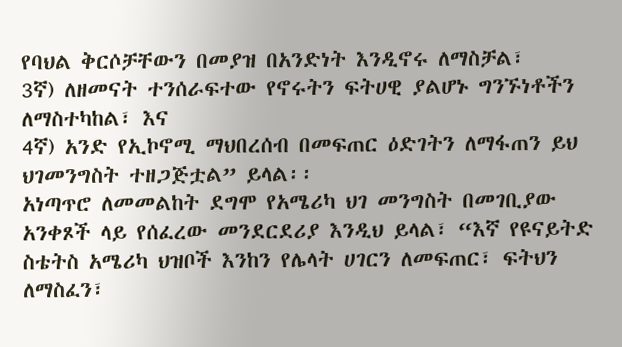የባህል ቅርሶቻቸውን በመያዝ በአንድነት እንዲኖሩ ለማስቻል፣
3ኛ) ለዘመናት ተንሰራፍተው የኖሩትን ፍትሀዊ ያልሆኑ ግንኙነቶችን ለማስተካከል፣ እና
4ኛ) አንድ የኢኮኖሚ ማህበረሰብ በመፍጠር ዕድገትን ለማፋጠን ይህ ህገመንግስት ተዘጋጅቷል” ይላል፡፡
አነጣጥሮ ለመመልከት ደግሞ የአሜሪካ ህገ መንግስት በመገቢያው አንቀጾች ላይ የሰፈረው መንደርደሪያ እንዲህ ይላል፣ “እኛ የዩናይትድ ስቴትስ አሜሪካ ህዝቦች እንከን የሌላት ሀገርን ለመፍጠር፣ ፍትህን ለማስፈን፣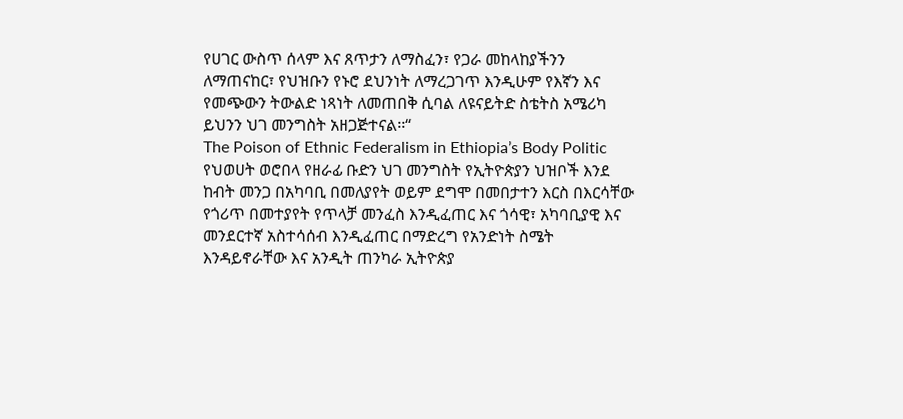የሀገር ውስጥ ሰላም እና ጸጥታን ለማስፈን፣ የጋራ መከላከያችንን ለማጠናከር፣ የህዝቡን የኑሮ ደህንነት ለማረጋገጥ እንዲሁም የእኛን እና የመጭውን ትውልድ ነጻነት ለመጠበቅ ሲባል ለዩናይትድ ስቴትስ አሜሪካ ይህንን ህገ መንግስት አዘጋጅተናል፡፡“
The Poison of Ethnic Federalism in Ethiopia’s Body Politic
የህወሀት ወሮበላ የዘራፊ ቡድን ህገ መንግስት የኢትዮጵያን ህዝቦች እንደ ከብት መንጋ በአካባቢ በመለያየት ወይም ደግሞ በመበታተን እርስ በእርሳቸው የጎሪጥ በመተያየት የጥላቻ መንፈስ እንዲፈጠር እና ጎሳዊ፣ አካባቢያዊ እና መንደርተኛ አስተሳሰብ እንዲፈጠር በማድረግ የአንድነት ስሜት እንዳይኖራቸው እና አንዲት ጠንካራ ኢትዮጵያ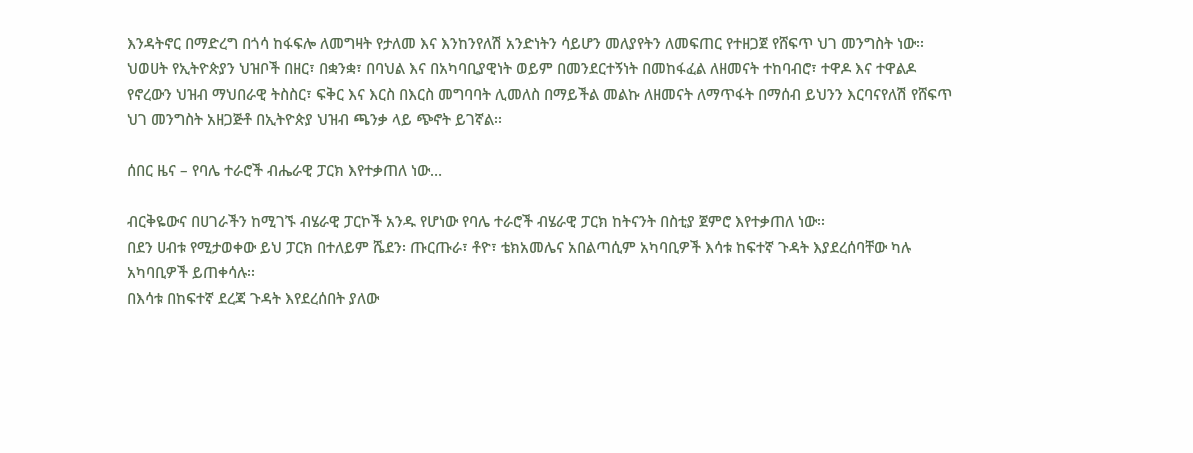እንዳትኖር በማድረግ በጎሳ ከፋፍሎ ለመግዛት የታለመ እና እንከንየለሽ አንድነትን ሳይሆን መለያየትን ለመፍጠር የተዘጋጀ የሸፍጥ ህገ መንግስት ነው፡፡ ህወሀት የኢትዮጵያን ህዝቦች በዘር፣ በቋንቋ፣ በባህል እና በአካባቢያዊነት ወይም በመንደርተኝነት በመከፋፈል ለዘመናት ተከባብሮ፣ ተዋዶ እና ተዋልዶ የኖረውን ህዝብ ማህበራዊ ትስስር፣ ፍቅር እና እርስ በእርስ መግባባት ሊመለስ በማይችል መልኩ ለዘመናት ለማጥፋት በማሰብ ይህንን እርባናየለሽ የሸፍጥ ህገ መንግስት አዘጋጅቶ በኢትዮጵያ ህዝብ ጫንቃ ላይ ጭኖት ይገኛል፡፡

ሰበር ዜና – የባሌ ተራሮች ብሔራዊ ፓርክ እየተቃጠለ ነው…

ብርቅዬውና በሀገራችን ከሚገኙ ብሄራዊ ፓርኮች አንዱ የሆነው የባሌ ተራሮች ብሄራዊ ፓርክ ከትናንት በስቲያ ጀምሮ እየተቃጠለ ነው፡፡
በደን ሀብቱ የሚታወቀው ይህ ፓርክ በተለይም ሼደን፡ ጡርጡራ፣ ቶዮ፣ ቴክአመሌና አበልጣሲም አካባቢዎች እሳቱ ከፍተኛ ጉዳት እያደረሰባቸው ካሉ አካባቢዎች ይጠቀሳሉ፡፡
በእሳቱ በከፍተኛ ደረጃ ጉዳት እየደረሰበት ያለው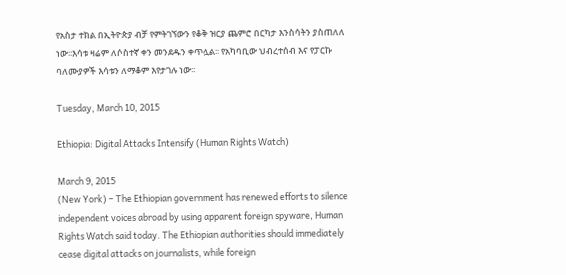የአስታ ተክል በኢትዮጵያ ብቻ የምትገኘውን የቆቅ ዝርያ ጨምሮ በርካታ እንስሳትን ያስጠለለ ነው፡፡እሳቱ ዛሬም ለሶስተኛ ቀን መንደዱን ቀጥሏል፡፡ የአካባቢው ህብረተሰብ እና የፓርኩ ባለሙያዎች እሳቱን ለማቆም እየታገሉ ነው፡፡

Tuesday, March 10, 2015

Ethiopia: Digital Attacks Intensify (Human Rights Watch)

March 9, 2015
(New York) – The Ethiopian government has renewed efforts to silence independent voices abroad by using apparent foreign spyware, Human Rights Watch said today. The Ethiopian authorities should immediately cease digital attacks on journalists, while foreign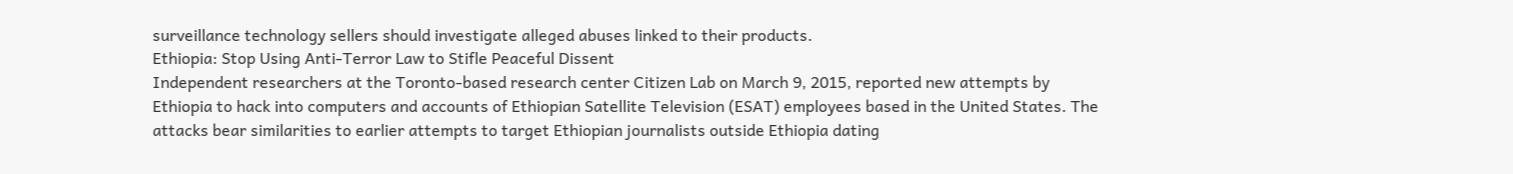surveillance technology sellers should investigate alleged abuses linked to their products.
Ethiopia: Stop Using Anti-Terror Law to Stifle Peaceful Dissent
Independent researchers at the Toronto-based research center Citizen Lab on March 9, 2015, reported new attempts by Ethiopia to hack into computers and accounts of Ethiopian Satellite Television (ESAT) employees based in the United States. The attacks bear similarities to earlier attempts to target Ethiopian journalists outside Ethiopia dating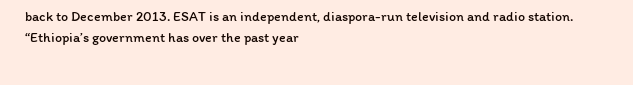back to December 2013. ESAT is an independent, diaspora-run television and radio station.
“Ethiopia’s government has over the past year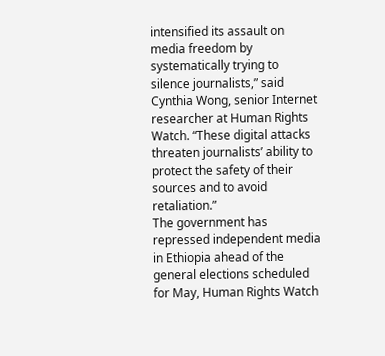intensified its assault on media freedom by systematically trying to silence journalists,” said Cynthia Wong, senior Internet researcher at Human Rights Watch. “These digital attacks threaten journalists’ ability to protect the safety of their sources and to avoid retaliation.”
The government has repressed independent media in Ethiopia ahead of the general elections scheduled for May, Human Rights Watch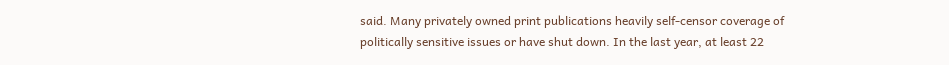said. Many privately owned print publications heavily self-censor coverage of politically sensitive issues or have shut down. In the last year, at least 22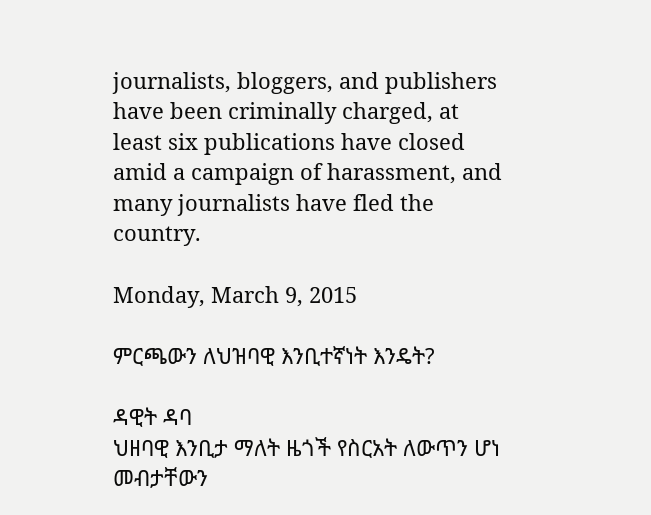journalists, bloggers, and publishers have been criminally charged, at least six publications have closed amid a campaign of harassment, and many journalists have fled the country.

Monday, March 9, 2015

ምርጫውን ለህዝባዊ እንቢተኛነት እንዴት?

ዳዊት ዳባ
ህዘባዊ እንቢታ ማለት ዜጎች የስርአት ለውጥን ሆነ መብታቸውን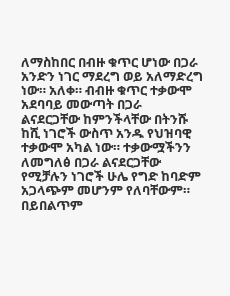ለማስከበር በብዙ ቁጥር ሆነው በጋራ አንድን ነገር ማደረግ ወይ አለማድረግ ነው። አለቀ። ብብዙ ቁጥር ተቃውሞ አደባባይ መውጣት በጋራ ልናደርጋቸው ከምንችላቸው በትንሹ ከሺ ነገሮች ውስጥ አንዱ የህዝባዊ ተቃውሞ አካል ነው። ተቃውሟችንን ለመግለፅ በጋራ ልናደርጋቸው የሚቻሉን ነገሮች ሁሌ የግድ ከባድም አጋላጭም መሆንም የለባቸውም። በይበልጥም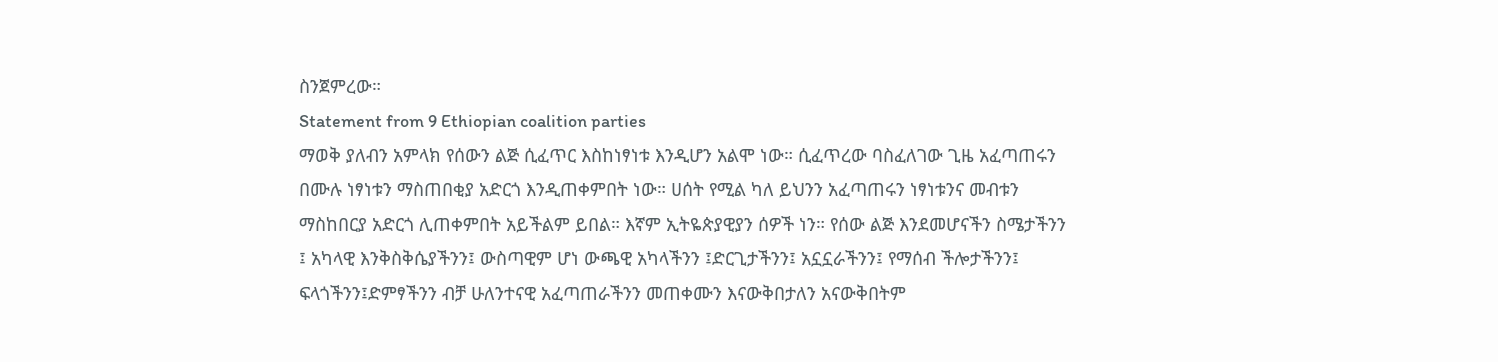ስንጀምረው።
Statement from 9 Ethiopian coalition parties
ማወቅ ያለብን አምላክ የሰውን ልጅ ሲፈጥር እስከነፃነቱ እንዲሆን አልሞ ነው። ሲፈጥረው ባስፈለገው ጊዜ አፈጣጠሩን በሙሉ ነፃነቱን ማስጠበቂያ አድርጎ እንዲጠቀምበት ነው። ሀሰት የሚል ካለ ይህንን አፈጣጠሩን ነፃነቱንና መብቱን ማስከበርያ አድርጎ ሊጠቀምበት አይችልም ይበል። እኛም ኢትዬጵያዊያን ሰዎች ነን። የሰው ልጅ እንደመሆናችን ስሜታችንን ፤ አካላዊ እንቅስቅሴያችንን፤ ውስጣዊም ሆነ ውጫዊ አካላችንን ፤ድርጊታችንን፤ አኗኗራችንን፤ የማሰብ ችሎታችንን፤ ፍላጎችንን፤ድምፃችንን ብቻ ሁለንተናዊ አፈጣጠራችንን መጠቀሙን እናውቅበታለን አናውቅበትም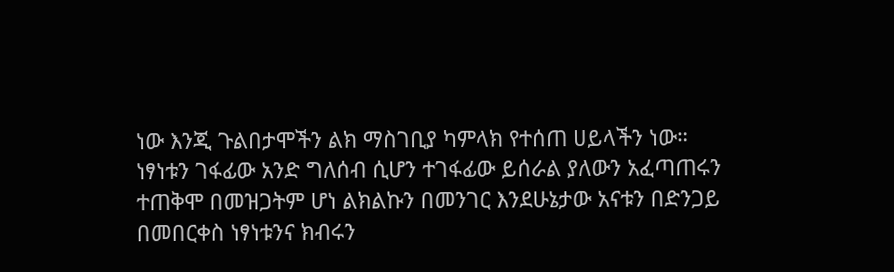ነው እንጂ ጉልበታሞችን ልክ ማስገቢያ ካምላክ የተሰጠ ሀይላችን ነው።
ነፃነቱን ገፋፊው አንድ ግለሰብ ሲሆን ተገፋፊው ይሰራል ያለውን አፈጣጠሩን ተጠቅሞ በመዝጋትም ሆነ ልክልኩን በመንገር እንደሁኔታው አናቱን በድንጋይ በመበርቀስ ነፃነቱንና ክብሩን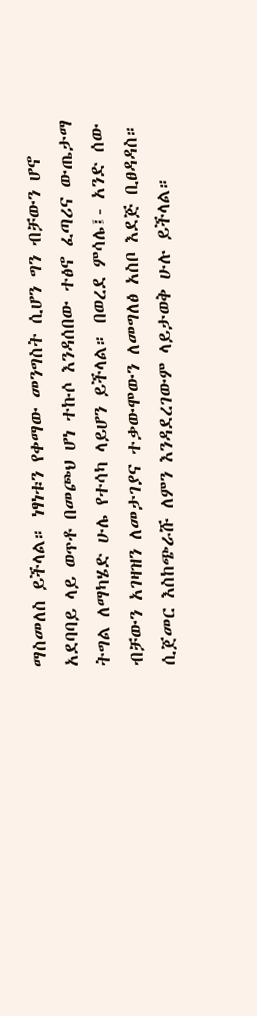ማስመለስ ይችላል። ነፃነቱን የቀማው መንግስት ሲሆን ግን ብቻውን ሆኖ አደባባይ ላይ ወጥቶ በመጮህ ሆነ ተኩሶ እንዳሰበው ተፅኖ ፈጣሪና ውጤታማ ትግል ለማካሄድ ሁሌ የተሳካ ላይሆን ይችላል። በወረደ ምሳሌ፤- አንድ ሰው ብቻውን አገዛዝን ለመታገያና ተቃውሞውን ለመግለፅ አስቦ እደጅ ቢፀዳዳስ። ሲጀመር እስከጭራሹ ለምን እንዳደረገውም ላይታወቅ ሁሉ ይችላል።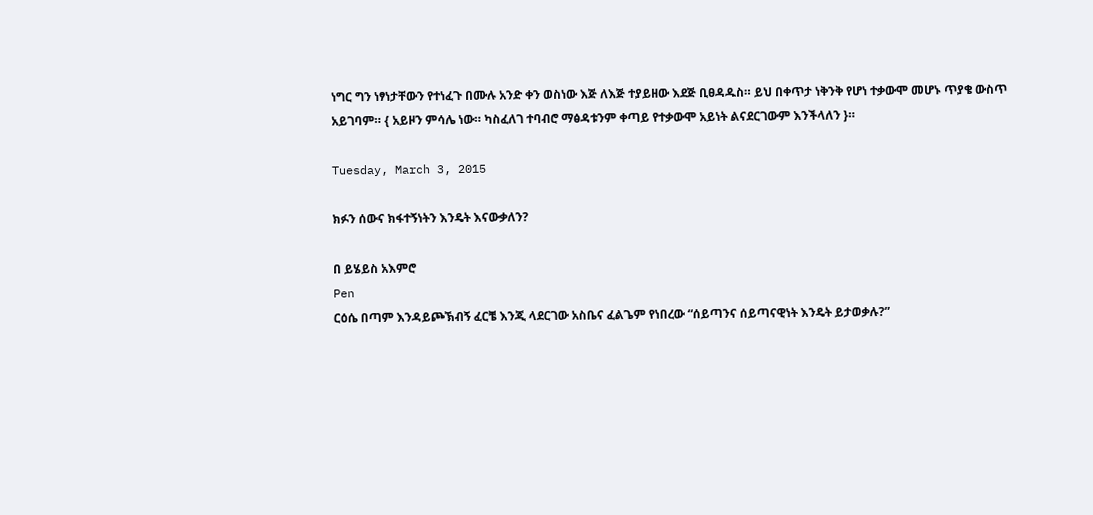ነግር ግን ነፃነታቸውን የተነፈጉ በሙሉ አንድ ቀን ወስነው እጅ ለእጅ ተያይዘው እደጅ ቢፀዳዱስ። ይህ በቀጥታ ነቅንቅ የሆነ ተቃውሞ መሆኑ ጥያቄ ውስጥ አይገባም። { አይዞን ምሳሌ ነው። ካስፈለገ ተባብሮ ማፅዳቱንም ቀጣይ የተቃውሞ አይነት ልናደርገውም እንችላለን }።

Tuesday, March 3, 2015

ክፉን ሰውና ክፋተኝነትን እንዴት እናውቃለን?

በ ይሄይስ አእምሮ
Pen
ርዕሴ በጣም እንዳይጮኽብኝ ፈርቼ እንጂ ላደርገው አስቤና ፈልጌም የነበረው “ሰይጣንና ሰይጣናዊነት እንዴት ይታወቃሉ?”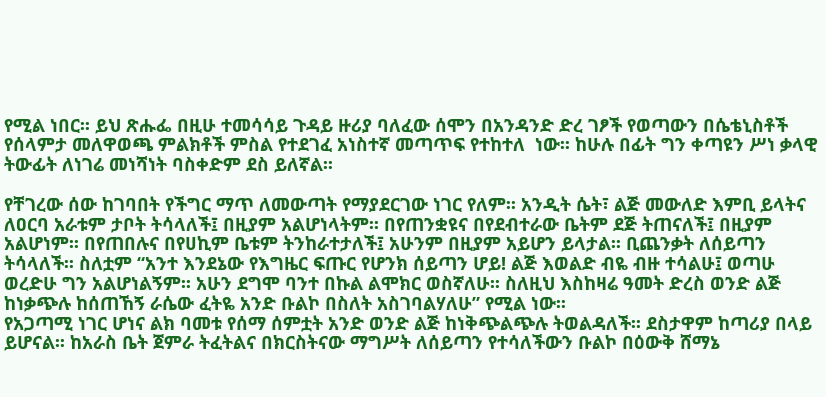የሚል ነበር፡፡ ይህ ጽሑፌ በዚሁ ተመሳሳይ ጉዳይ ዙሪያ ባለፈው ሰሞን በአንዳንድ ድረ ገፆች የወጣውን በሴቴኒስቶች የሰላምታ መለዋወጫ ምልክቶች ምስል የተደገፈ አነስተኛ መጣጥፍ የተከተለ  ነው፡፡ ከሁሉ በፊት ግን ቀጣዩን ሥነ ቃላዊ ትውፊት ለነገሬ መነሻነት ባስቀድም ደስ ይለኛል፡፡

የቸገረው ሰው ከገባበት የችግር ማጥ ለመውጣት የማያደርገው ነገር የለም፡፡ አንዲት ሴት፣ ልጅ መውለድ እምቢ ይላትና ለዐርባ አራቱም ታቦት ትሳላለች፤ በዚያም አልሆነላትም፡፡ በየጠንቋዩና በየደብተራው ቤትም ደጅ ትጠናለች፤ በዚያም አልሆነም፡፡ በየጠበሉና በየሀኪም ቤቱም ትንከራተታለች፤ አሁንም በዚያም አይሆን ይላታል፡፡ ቢጨንቃት ለሰይጣን ትሳላለች፡፡ ስለቷም “አንተ እንደኔው የእግዜር ፍጡር የሆንክ ሰይጣን ሆይ! ልጅ እወልድ ብዬ ብዙ ተሳልሁ፤ ወጣሁ ወረድሁ ግን አልሆነልኝም፡፡ አሁን ደግሞ ባንተ በኩል ልሞክር ወስኛለሁ፡፡ ስለዚህ እስከዛሬ ዓመት ድረስ ወንድ ልጅ ከነቃጭሉ ከሰጠኸኝ ራሴው ፈትዬ አንድ ቡልኮ በስለት አስገባልሃለሁ” የሚል ነው፡፡
የአጋጣሚ ነገር ሆነና ልክ ባመቱ የሰማ ሰምቷት አንድ ወንድ ልጅ ከነቅጭልጭሉ ትወልዳለች፡፡ ደስታዋም ከጣሪያ በላይ ይሆናል፡፡ ከአራስ ቤት ጀምራ ትፈትልና በክርስትናው ማግሥት ለሰይጣን የተሳለችውን ቡልኮ በዕውቅ ሸማኔ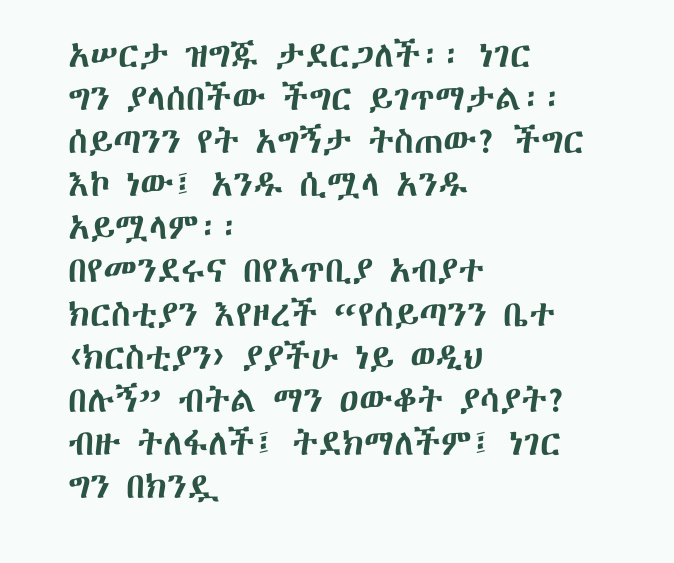አሠርታ ዝግጁ ታደርጋለች፡፡ ነገር ግን ያላሰበችው ችግር ይገጥማታል፡፡ ሰይጣንን የት አግኝታ ትስጠው? ችግር እኮ ነው፤ አንዱ ሲሟላ አንዱ አይሟላም፡፡
በየመንደሩና በየአጥቢያ አብያተ ክርስቲያን እየዞረች “የሰይጣንን ቤተ ‹ክርስቲያን› ያያችሁ ነይ ወዲህ በሉኝ” ብትል ማን ዐውቆት ያሳያት? ብዙ ትለፋለች፤ ትደክማለችም፤ ነገር ግን በክንዷ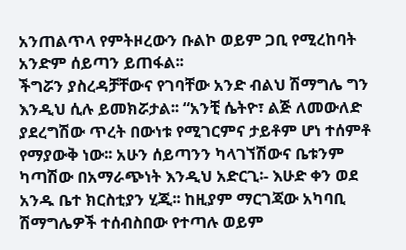አንጠልጥላ የምትዞረውን ቡልኮ ወይም ጋቢ የሚረከባት አንድም ሰይጣን ይጠፋል፡፡
ችግሯን ያስረዳቻቸውና የገባቸው አንድ ብልህ ሽማግሌ ግን እንዲህ ሲሉ ይመክሯታል፡፡ “አንቺ ሴትዮ፣ ልጅ ለመውለድ ያደረግሽው ጥረት በውነቱ የሚገርምና ታይቶም ሆነ ተሰምቶ የማያውቅ ነው፡፡ አሁን ሰይጣንን ካላገኘሽውና ቤቱንም ካጣሽው በአማራጭነት እንዲህ አድርጊ፡- እሁድ ቀን ወደ አንዱ ቤተ ክርስቲያን ሂጂ፡፡ ከዚያም ማርገጃው አካባቢ ሽማግሌዎች ተሰብስበው የተጣሉ ወይም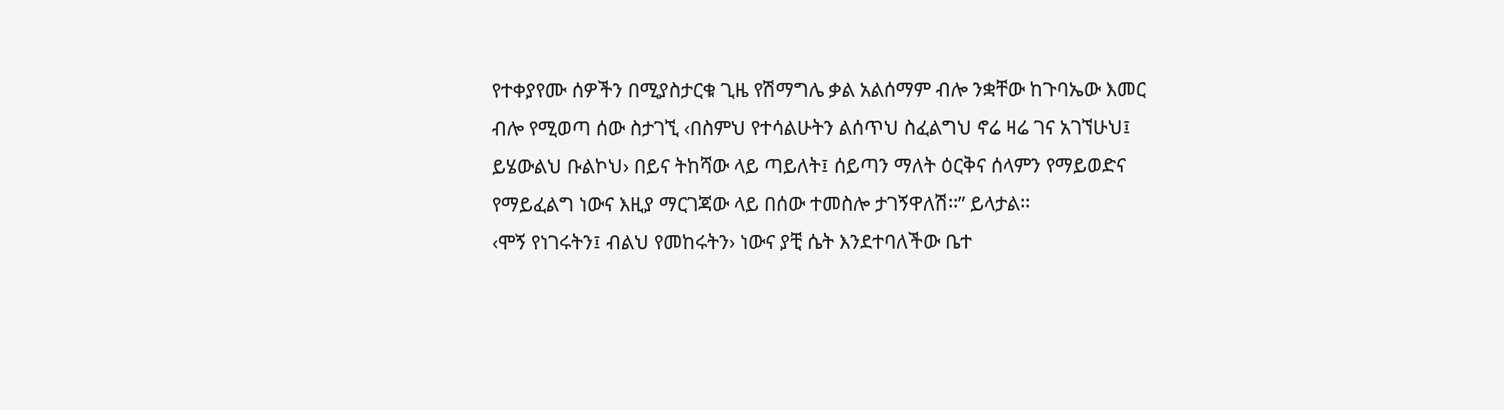የተቀያየሙ ሰዎችን በሚያስታርቁ ጊዜ የሽማግሌ ቃል አልሰማም ብሎ ንቋቸው ከጉባኤው እመር ብሎ የሚወጣ ሰው ስታገኚ ‹በስምህ የተሳልሁትን ልሰጥህ ስፈልግህ ኖሬ ዛሬ ገና አገኘሁህ፤ ይሄውልህ ቡልኮህ› በይና ትከሻው ላይ ጣይለት፤ ሰይጣን ማለት ዕርቅና ሰላምን የማይወድና የማይፈልግ ነውና እዚያ ማርገጃው ላይ በሰው ተመስሎ ታገኝዋለሽ፡፡” ይላታል፡፡
‹ሞኝ የነገሩትን፤ ብልህ የመከሩትን› ነውና ያቺ ሴት እንደተባለችው ቤተ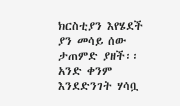ክርስቲያን እየሄደች ያን መሳይ ሰው ታጠምድ ያዘች፡፡ አንድ ቀንም እንደድንገት ሃሳቧ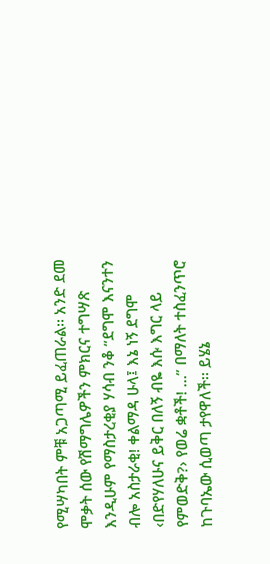የሚሣካበት ምቹ አጋጣሚ ይፈጠራል፡፡ አንድ ደመ ሞቃት ሰው የሽማግሌዎችን ምክርና ተግሣጽ እንዲሁም የማስታረቂያ ሃሳብ ንቆ “ደግሞ እናንተን ብሎ አስታራቂ! ቀልማዳ ሁላ፤ እኔ ነኝ ደግሞ ‹በድየሃለሁና ይቅር በለኝ ብዬ እሱ እግር ላይ የምወድቅ?› የወሬ ቋቶች! …” በማለት ተስፈንጥሮ ከጉባኤው ሲወጣ ታየዋለች፡፡ ይሄኔ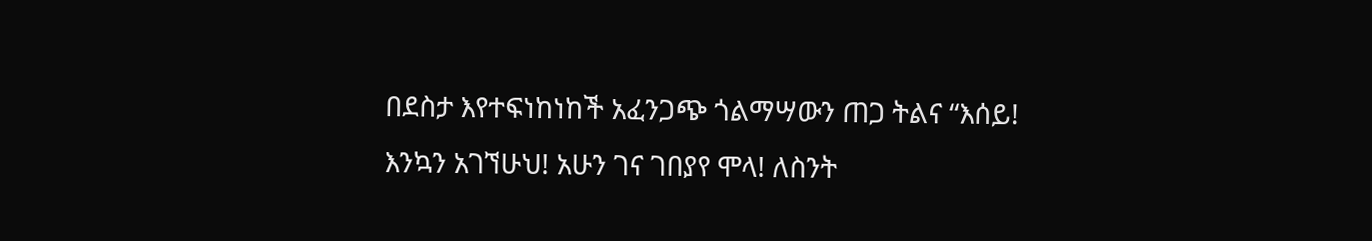በደስታ እየተፍነከነከች አፈንጋጭ ጎልማሣውን ጠጋ ትልና “እሰይ! እንኳን አገኘሁህ! አሁን ገና ገበያየ ሞላ! ለስንት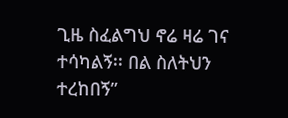ጊዜ ስፈልግህ ኖሬ ዛሬ ገና ተሳካልኝ፡፡ በል ስለትህን ተረከበኝ”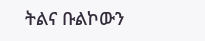ትልና ቡልኮውን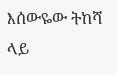እሰውዬው ትከሻ ላይ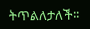ትጥልለታለች፡፡